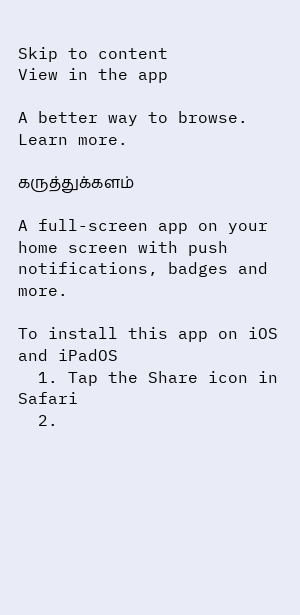Skip to content
View in the app

A better way to browse. Learn more.

கருத்துக்களம்

A full-screen app on your home screen with push notifications, badges and more.

To install this app on iOS and iPadOS
  1. Tap the Share icon in Safari
  2.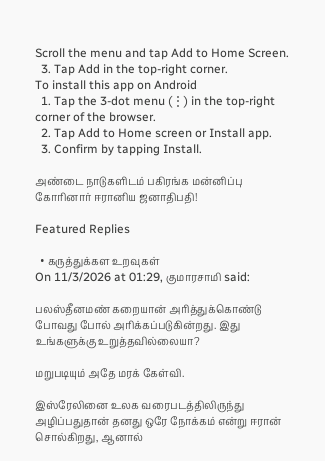Scroll the menu and tap Add to Home Screen.
  3. Tap Add in the top-right corner.
To install this app on Android
  1. Tap the 3-dot menu (⋮) in the top-right corner of the browser.
  2. Tap Add to Home screen or Install app.
  3. Confirm by tapping Install.

அண்டை நாடுகளிடம் பகிரங்க மன்னிப்பு கோரினார் ஈரானிய ஜனாதிபதி!

Featured Replies

  • கருத்துக்கள உறவுகள்
On 11/3/2026 at 01:29, குமாரசாமி said:

பலஸ்தீனமண் கறையான் அரித்துக்கொண்டு போவது போல் அரிக்கப்படுகின்றது. இது உங்களுக்கு உறுத்தவில்லையா?

மறுபடியும் அதே மரக் கேள்வி.

இஸ்ரேலினை உலக வரைபடத்திலிருந்து அழிப்பதுதான் தனது ஒரே நோக்கம் என்று ஈரான் சொல்கிறது, ஆனால்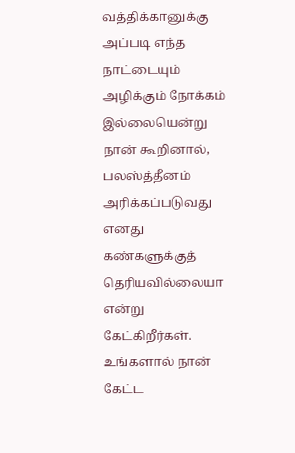வத்திக்கானுக்கு அப்படி எந்த நாட்டையும் அழிக்கும் நோக்கம் இல்லையென்று நான் கூறினால், பலஸ்த்தீனம் அரிக்கப்படுவது எனது கண்களுக்குத் தெரியவில்லையா என்று கேட்கிறீர்கள். உங்களால் நான் கேட்ட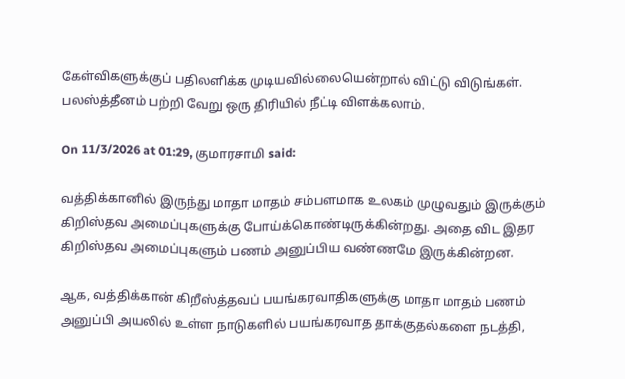கேள்விகளுக்குப் பதிலளிக்க முடியவில்லையென்றால் விட்டு விடுங்கள். பலஸ்த்தீனம் பற்றி வேறு ஒரு திரியில் நீட்டி விளக்கலாம்.

On 11/3/2026 at 01:29, குமாரசாமி said:

வத்திக்கானில் இருந்து மாதா மாதம் சம்பளமாக உலகம் முழுவதும் இருக்கும் கிறிஸ்தவ அமைப்புகளுக்கு போய்க்கொண்டிருக்கின்றது. அதை விட இதர கிறிஸ்தவ அமைப்புகளும் பணம் அனுப்பிய வண்ணமே இருக்கின்றன.

ஆக, வத்திக்கான் கிறீஸ்த்தவப் பயங்கரவாதிகளுக்கு மாதா மாதம் பணம் அனுப்பி அயலில் உள்ள நாடுகளில் பயங்கரவாத தாக்குதல்களை நடத்தி,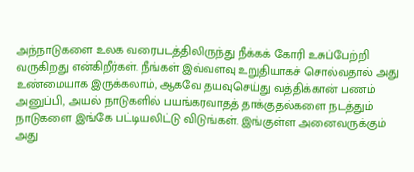அந்நாடுகளை உலக வரைபடத்திலிருந்து நீக்கக் கோரி உசுப்பேற்றி வருகிறது என்கிறீர்கள். நீங்கள் இவ்வளவு உறுதியாகச் சொல்வதால் அது உண்மையாக இருக்கலாம், ஆகவே தயவுசெய்து வத்திக்கான் பணம் அனுப்பி, அயல் நாடுகளில் பயங்கரவாதத் தாக்குதல்களை நடத்தும் நாடுகளை இங்கே பட்டியலிட்டு விடுங்கள். இங்குள்ள அனைவருக்கும் அது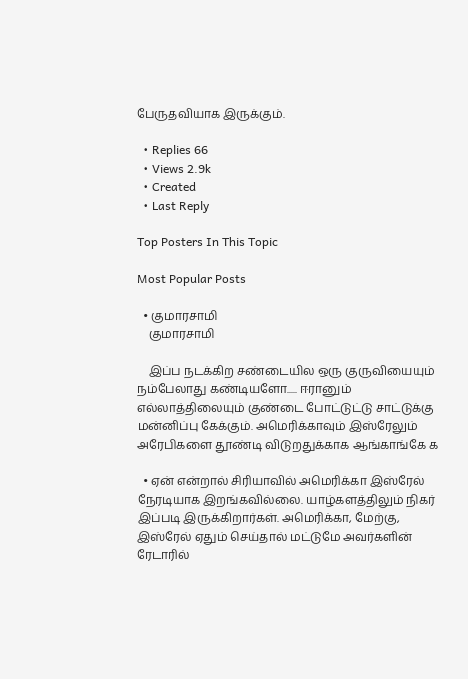பேருதவியாக இருக்கும்.

  • Replies 66
  • Views 2.9k
  • Created
  • Last Reply

Top Posters In This Topic

Most Popular Posts

  • குமாரசாமி
    குமாரசாமி

    இப்ப நடக்கிற சண்டையில ஒரு குருவியையும் நம்பேலாது கண்டியளோ..... ஈரானும் எல்லாத்திலையும் குண்டை போட்டுட்டு சாட்டுக்கு மன்னிப்பு கேக்கும். அமெரிக்காவும் இஸ்ரேலும் அரேபிகளை தூண்டி விடுறதுக்காக ஆங்காங்கே க

  • ஏன் என்றால் சிரியாவில் அமெரிக்கா இஸ்ரேல் நேரடியாக இறங்கவில்லை. யாழ்களத்திலும் நிகர் இப்படி இருக்கிறார்கள். அமெரிக்கா, மேற்கு, இஸ்ரேல் ஏதும் செய்தால் மட்டுமே அவர்களின் ரேடாரில்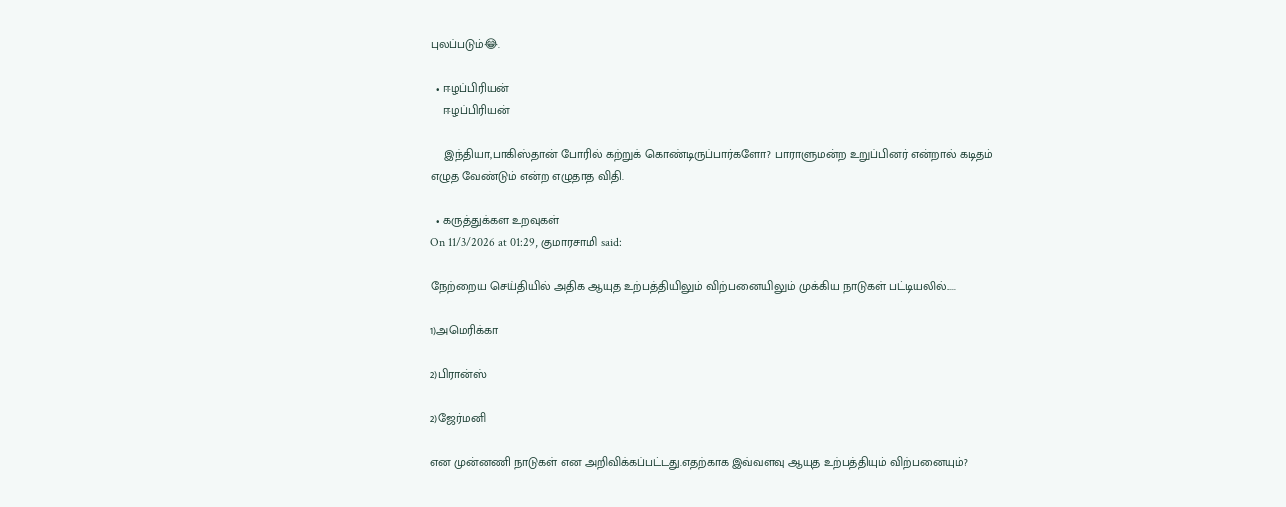புலப்படும்😂.

  • ஈழப்பிரியன்
    ஈழப்பிரியன்

    இந்தியா,பாகிஸ்தான் போரில் கற்றுக் கொண்டிருப்பார்களோ? பாராளுமன்ற உறுப்பினர் என்றால் கடிதம் எழுத வேண்டும் என்ற எழுதாத விதி.

  • கருத்துக்கள உறவுகள்
On 11/3/2026 at 01:29, குமாரசாமி said:

நேற்றைய செய்தியில் அதிக ஆயுத உற்பத்தியிலும் விற்பனையிலும் முக்கிய நாடுகள் பட்டியலில்.....

1)அமெரிக்கா

2)பிரான்ஸ்

2)ஜேர்மனி

என முன்னணி நாடுகள் என அறிவிக்கப்பட்டது.எதற்காக இவ்வளவு ஆயுத உற்பத்தியும் விற்பனையும்?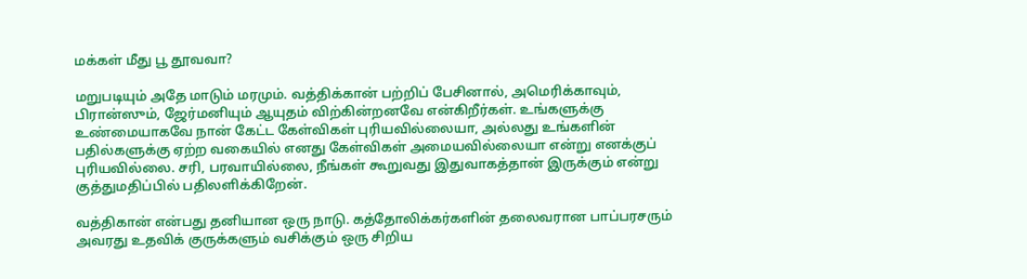மக்கள் மீது பூ தூவவா?

மறுபடியும் அதே மாடும் மரமும். வத்திக்கான் பற்றிப் பேசினால், அமெரிக்காவும், பிரான்ஸும், ஜேர்மனியும் ஆயுதம் விற்கின்றனவே என்கிறீர்கள். உங்களுக்கு உண்மையாகவே நான் கேட்ட கேள்விகள் புரியவில்லையா, அல்லது உங்களின் பதில்களுக்கு ஏற்ற வகையில் எனது கேள்விகள் அமையவில்லையா என்று எனக்குப் புரியவில்லை. சரி, பரவாயில்லை, நீங்கள் கூறுவது இதுவாகத்தான் இருக்கும் என்று குத்துமதிப்பில் பதிலளிக்கிறேன்.

வத்திகான் என்பது தனியான ஒரு நாடு. கத்தோலிக்கர்களின் தலைவரான பாப்பரசரும் அவரது உதவிக் குருக்களும் வசிக்கும் ஒரு சிறிய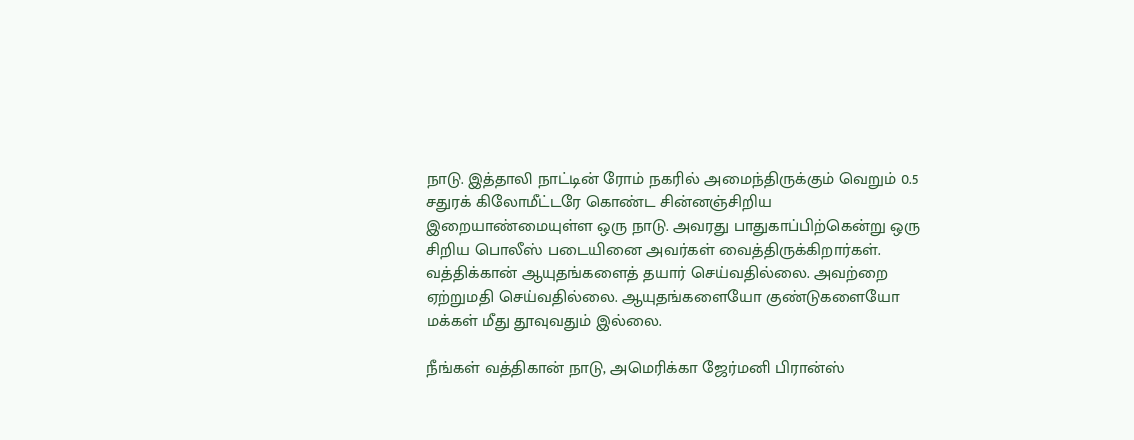நாடு. இத்தாலி நாட்டின் ரோம் நகரில் அமைந்திருக்கும் வெறும் 0.5 சதுரக் கிலோமீட்டரே கொண்ட சின்னஞ்சிறிய இறையாண்மையுள்ள ஒரு நாடு. அவரது பாதுகாப்பிற்கென்று ஒரு சிறிய பொலீஸ் படையினை அவர்கள் வைத்திருக்கிறார்கள். வத்திக்கான் ஆயுதங்களைத் தயார் செய்வதில்லை. அவற்றை ஏற்றுமதி செய்வதில்லை. ஆயுதங்களையோ குண்டுகளையோ மக்கள் மீது தூவுவதும் இல்லை.

நீங்கள் வத்திகான் நாடு, அமெரிக்கா ஜேர்மனி பிரான்ஸ்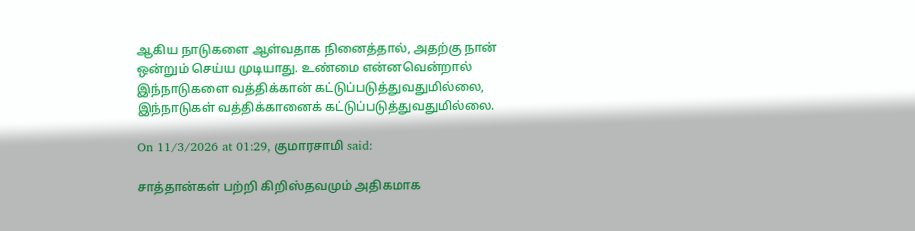ஆகிய நாடுகளை ஆள்வதாக நினைத்தால், அதற்கு நான் ஒன்றும் செய்ய முடியாது. உண்மை என்னவென்றால் இந்நாடுகளை வத்திக்கான் கட்டுப்படுத்துவதுமில்லை, இந்நாடுகள் வத்திக்கானைக் கட்டுப்படுத்துவதுமில்லை.

On 11/3/2026 at 01:29, குமாரசாமி said:

சாத்தான்கள் பற்றி கிறிஸ்தவமும் அதிகமாக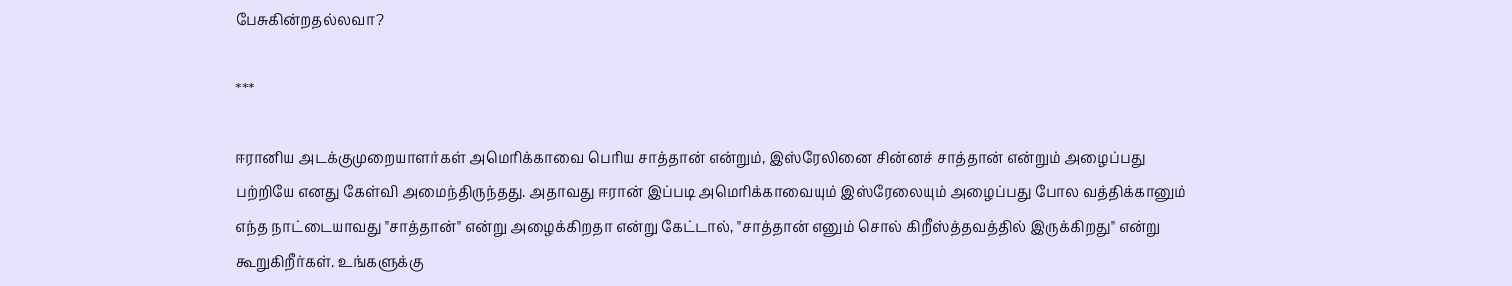பேசுகின்றதல்லவா?

***

ஈரானிய அடக்குமுறையாளர்கள் அமெரிக்காவை பெரிய சாத்தான் என்றும், இஸ்ரேலினை சின்னச் சாத்தான் என்றும் அழைப்பது பற்றியே எனது கேள்வி அமைந்திருந்தது. அதாவது ஈரான் இப்படி அமெரிக்காவையும் இஸ்ரேலையும் அழைப்பது போல வத்திக்கானும் எந்த நாட்டையாவது "சாத்தான்" என்று அழைக்கிறதா என்று கேட்டால், "சாத்தான் எனும் சொல் கிறீஸ்த்தவத்தில் இருக்கிறது" என்று கூறுகிறீர்கள். உங்களுக்கு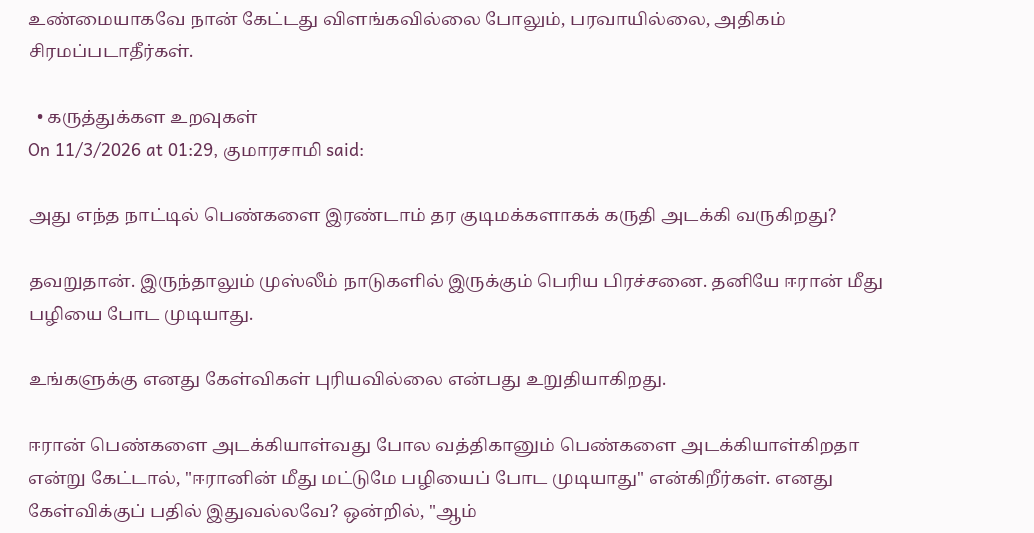உண்மையாகவே நான் கேட்டது விளங்கவில்லை போலும், பரவாயில்லை, அதிகம் சிரமப்படாதீர்கள்.

  • கருத்துக்கள உறவுகள்
On 11/3/2026 at 01:29, குமாரசாமி said:

அது எந்த நாட்டில் பெண்களை இரண்டாம் தர குடிமக்களாகக் கருதி அடக்கி வருகிறது?

தவறுதான். இருந்தாலும் முஸ்லீம் நாடுகளில் இருக்கும் பெரிய பிரச்சனை. தனியே ஈரான் மீது பழியை போட முடியாது.

உங்களுக்கு எனது கேள்விகள் புரியவில்லை என்பது உறுதியாகிறது.

ஈரான் பெண்களை அடக்கியாள்வது போல வத்திகானும் பெண்களை அடக்கியாள்கிறதா என்று கேட்டால், "ஈரானின் மீது மட்டுமே பழியைப் போட முடியாது" என்கிறீர்கள். எனது கேள்விக்குப் பதில் இதுவல்லவே? ஒன்றில், "ஆம்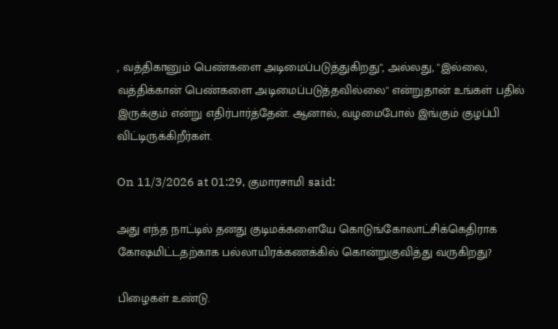, வத்திகானும் பெண்களை அடிமைப்படுத்துகிறது", அல்லது, "இல்லை, வத்திக்கான் பெண்களை அடிமைப்படுத்தவில்லை" என்றுதான் உங்கள் பதில் இருக்கும் என்று எதிர்பார்த்தேன். ஆனால், வழமைபோல் இங்கும் குழப்பி விட்டிருக்கிறீர்கள்.

On 11/3/2026 at 01:29, குமாரசாமி said:

அது எந்த நாட்டில் தனது குடிமக்களையே கொடுங்கோலாட்சிக்கெதிராக கோஷமிட்டதற்காக பல்லாயிரக்கணக்கில் கொன்றுகுவித்து வருகிறது?

பிழைகள் உண்டு.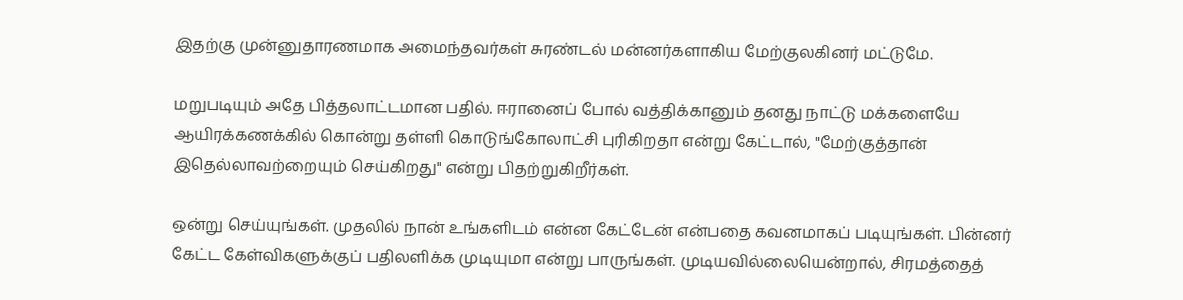இதற்கு முன்னுதாரணமாக அமைந்தவர்கள் சுரண்டல் மன்னர்களாகிய மேற்குலகினர் மட்டுமே.

மறுபடியும் அதே பித்தலாட்டமான பதில். ஈரானைப் போல் வத்திக்கானும் தனது நாட்டு மக்களையே ஆயிரக்கணக்கில் கொன்று தள்ளி கொடுங்கோலாட்சி புரிகிறதா என்று கேட்டால், "மேற்குத்தான் இதெல்லாவற்றையும் செய்கிறது" என்று பிதற்றுகிறீர்கள்.

ஒன்று செய்யுங்கள். முதலில் நான் உங்களிடம் என்ன கேட்டேன் என்பதை கவனமாகப் படியுங்கள். பின்னர் கேட்ட கேள்விகளுக்குப் பதிலளிக்க முடியுமா என்று பாருங்கள். முடியவில்லையென்றால், சிரமத்தைத்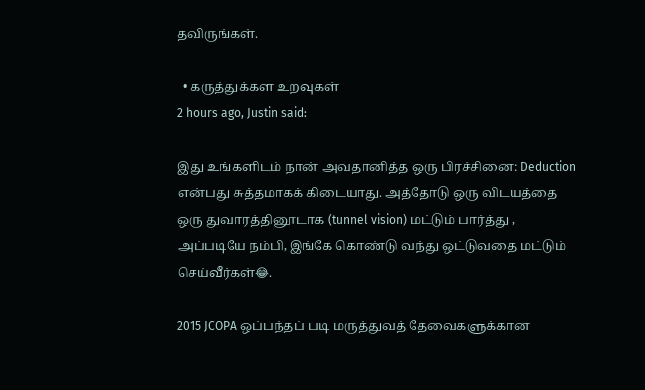தவிருங்கள்.

  • கருத்துக்கள உறவுகள்
2 hours ago, Justin said:

இது உங்களிடம் நான் அவதானித்த ஒரு பிரச்சினை: Deduction என்பது சுத்தமாகக் கிடையாது. அத்தோடு ஒரு விடயத்தை ஒரு துவாரத்தினூடாக (tunnel vision) மட்டும் பார்த்து , அப்படியே நம்பி, இங்கே கொண்டு வந்து ஒட்டுவதை மட்டும் செய்வீர்கள்😂.

2015 JCOPA ஒப்பந்தப் படி மருத்துவத் தேவைகளுக்கான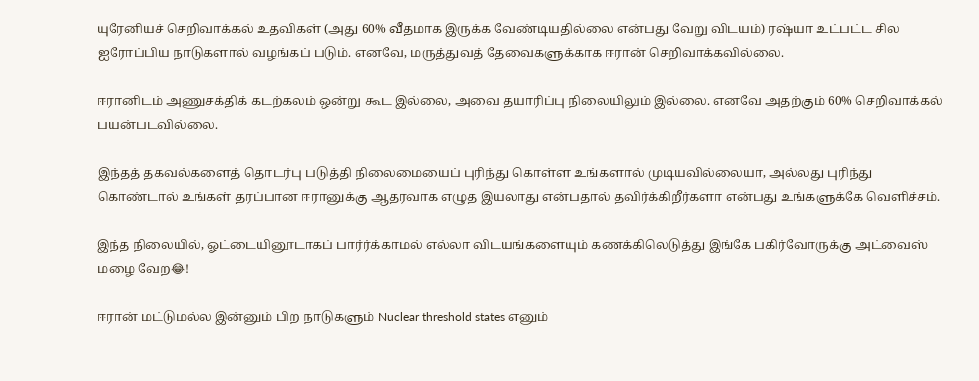யுரேனியச் செறிவாக்கல் உதவிகள் (அது 60% வீதமாக இருக்க வேண்டியதில்லை என்பது வேறு விடயம்) ரஷ்யா உட்பட்ட சில ஐரோப்பிய நாடுகளால் வழங்கப் படும். எனவே, மருத்துவத் தேவைகளுக்காக ஈரான் செறிவாக்கவில்லை.

ஈரானிடம் அணுசக்திக் கடற்கலம் ஒன்று கூட இல்லை, அவை தயாரிப்பு நிலையிலும் இல்லை. எனவே அதற்கும் 60% செறிவாக்கல் பயன்படவில்லை.

இந்தத் தகவல்களைத் தொடர்பு படுத்தி நிலைமையைப் புரிந்து கொள்ள உங்களால் முடியவில்லையா, அல்லது புரிந்து கொண்டால் உங்கள் தரப்பான ஈரானுக்கு ஆதரவாக எழுத இயலாது என்பதால் தவிர்க்கிறீர்களா என்பது உங்களுக்கே வெளிச்சம்.

இந்த நிலையில், ஓட்டையினூடாகப் பார்ர்க்காமல் எல்லா விடயங்களையும் கணக்கிலெடுத்து இங்கே பகிர்வோருக்கு அட்வைஸ் மழை வேற😂!

ஈரான் மட்டுமல்ல இன்னும் பிற நாடுகளும் Nuclear threshold states எனும்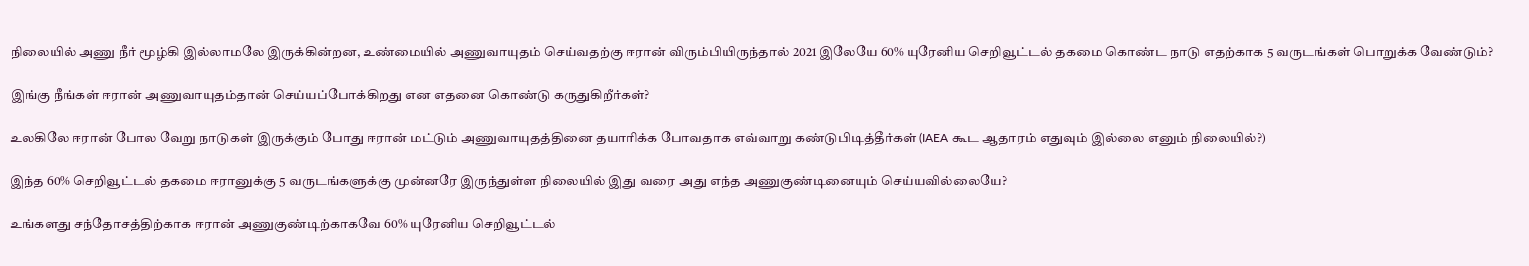நிலையில் அணு நீர் மூழ்கி இல்லாமலே இருக்கின்றன, உண்மையில் அணுவாயுதம் செய்வதற்கு ஈரான் விரும்பியிருந்தால் 2021 இலேயே 60% யுரேனிய செறிவூட்டல் தகமை கொண்ட நாடு எதற்காக 5 வருடங்கள் பொறுக்க வேண்டும்?

இங்கு நீங்கள் ஈரான் அணுவாயுதம்தான் செய்யப்போக்கிறது என எதனை கொண்டு கருதுகிறீர்கள்?

உலகிலே ஈரான் போல வேறு நாடுகள் இருக்கும் போது ஈரான் மட்டும் அணுவாயுதத்தினை தயாரிக்க போவதாக எவ்வாறு கண்டுபிடித்தீர்கள் (IAEA கூட ஆதாரம் எதுவும் இல்லை எனும் நிலையில்?)

இந்த 60% செறிவூட்டல் தகமை ஈரானுக்கு 5 வருடங்களுக்கு முன்னரே இருந்துள்ள நிலையில் இது வரை அது எந்த அணுகுண்டினையும் செய்யவில்லையே?

உங்களது சந்தோசத்திற்காக ஈரான் அணுகுண்டிற்காகவே 60% யுரேனிய செறிவூட்டல்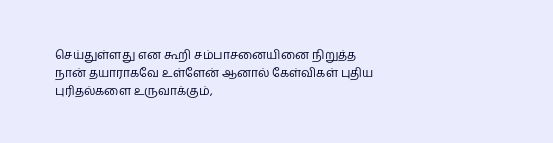செய்துள்ளது என கூறி சம்பாசனையினை நிறுத்த நான் தயாராகவே உள்ளேன் ஆனால் கேள்விகள் புதிய புரிதல்களை உருவாக்கும்,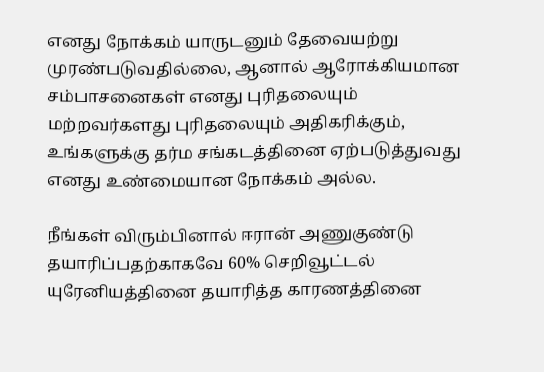எனது நோக்கம் யாருடனும் தேவையற்று முரண்படுவதில்லை, ஆனால் ஆரோக்கியமான சம்பாசனைகள் எனது புரிதலையும் மற்றவர்களது புரிதலையும் அதிகரிக்கும், உங்களுக்கு தர்ம சங்கடத்தினை ஏற்படுத்துவது எனது உண்மையான நோக்கம் அல்ல.

நீங்கள் விரும்பினால் ஈரான் அணுகுண்டு தயாரிப்பதற்காகவே 60% செறிவூட்டல் யுரேனியத்தினை தயாரித்த காரணத்தினை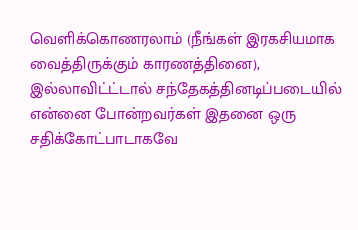வெளிக்கொணரலாம் (நீங்கள் இரகசியமாக வைத்திருக்கும் காரணத்தினை), இல்லாவிட்ட்டால் சந்தேகத்தினடிப்படையில் என்னை போன்றவர்கள் இதனை ஒரு சதிக்கோட்பாடாகவே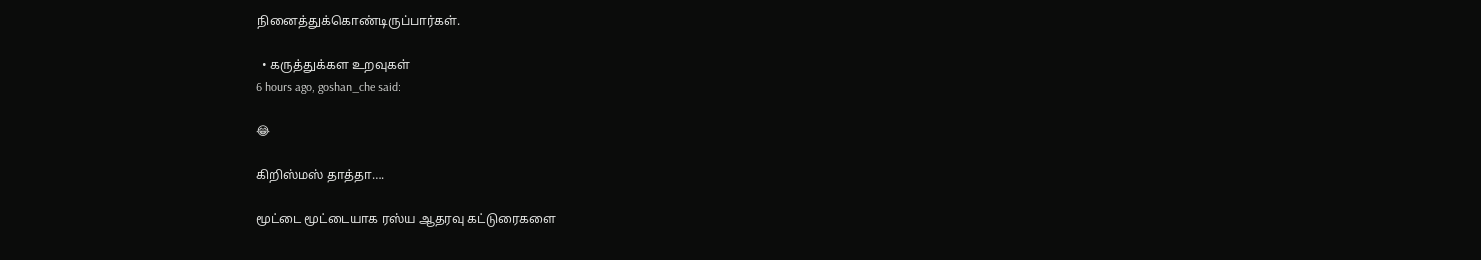நினைத்துக்கொண்டிருப்பார்கள்.

  • கருத்துக்கள உறவுகள்
6 hours ago, goshan_che said:

😂

கிறிஸ்மஸ் தாத்தா….

மூட்டை மூட்டையாக ரஸ்ய ஆதரவு கட்டுரைகளை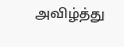அவிழ்த்து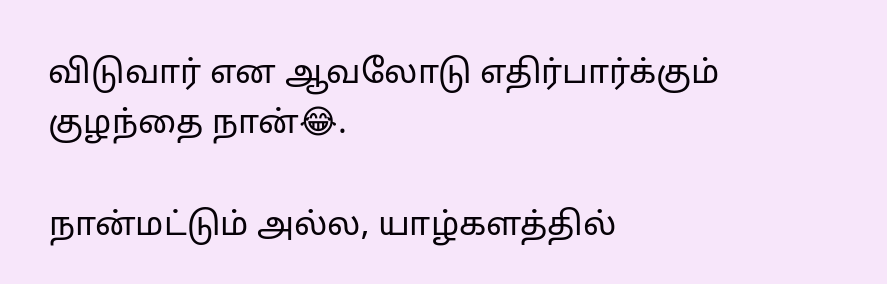விடுவார் என ஆவலோடு எதிர்பார்க்கும் குழந்தை நான்😂.

நான்மட்டும் அல்ல, யாழ்களத்தில்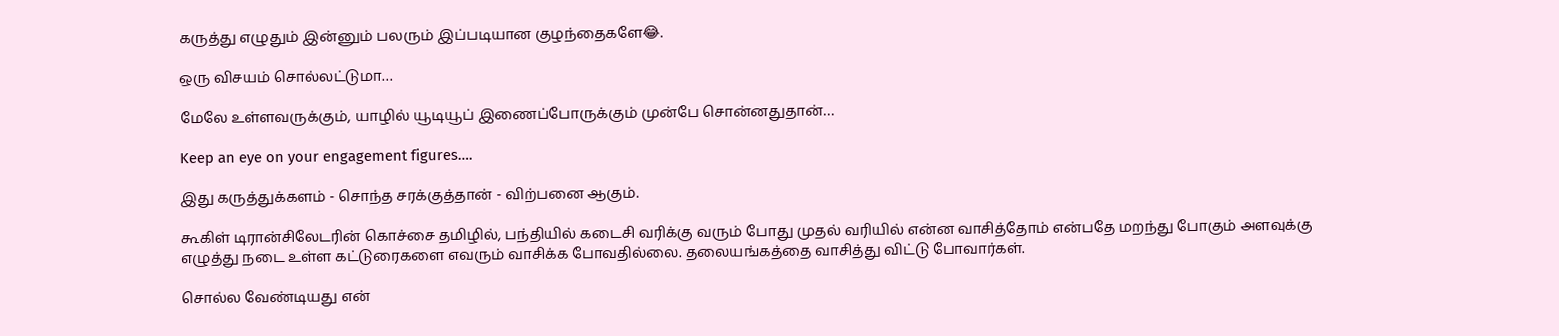கருத்து எழுதும் இன்னும் பலரும் இப்படியான குழந்தைகளே😂.

ஒரு விசயம் சொல்லட்டுமா…

மேலே உள்ளவருக்கும், யாழில் யூடியூப் இணைப்போருக்கும் முன்பே சொன்னதுதான்…

Keep an eye on your engagement figures….

இது கருத்துக்களம் - சொந்த சரக்குத்தான் - விற்பனை ஆகும்.

கூகிள் டிரான்சிலேடரின் கொச்சை தமிழில், பந்தியில் கடைசி வரிக்கு வரும் போது முதல் வரியில் என்ன வாசித்தோம் என்பதே மறந்து போகும் அளவுக்கு எழுத்து நடை உள்ள கட்டுரைகளை எவரும் வாசிக்க போவதில்லை. தலையங்கத்தை வாசித்து விட்டு போவார்கள்.

சொல்ல வேண்டியது என்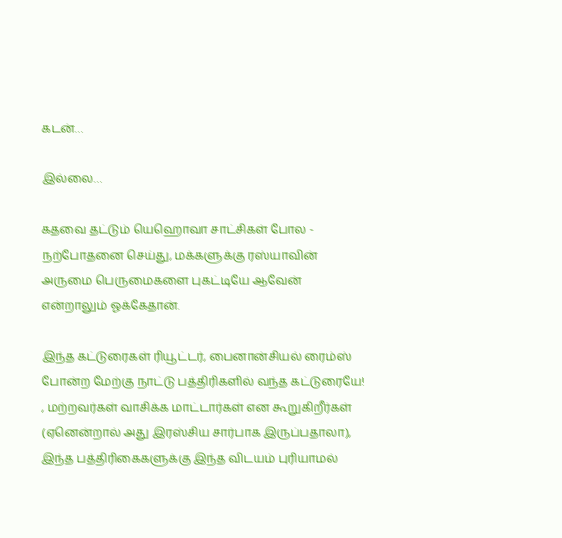கடன்…

இல்லை…

கதவை தட்டும் யெஹொவா சாட்சிகள் போல - நற்போதனை செய்து, மக்களுக்கு ரஸ்யாவின் அருமை பெருமைகளை புகட்டியே ஆவேன் என்றாலும் ஓக்கேதான்.

இந்த கட்டுரைகள் ரியூட்டர், பைனான்சியல் ரைம்ஸ் போன்ற மேற்கு நாட்டு பத்திரிகளில் வந்த கட்டுரையே! , மற்றவர்கள் வாசிக்க மாட்டார்கள் என கூறுகிறீர்கள் (ஏனென்றால் அது இரஸ்சிய சார்பாக இருப்பதாலா), இந்த பத்திரிகைகளுக்கு இந்த விடயம் புரியாமல்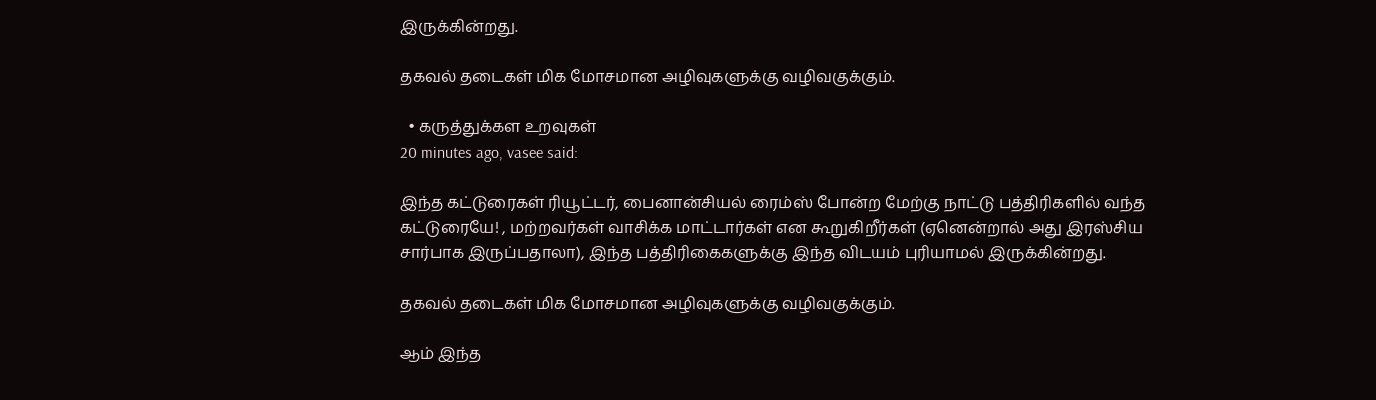இருக்கின்றது.

தகவல் தடைகள் மிக மோசமான அழிவுகளுக்கு வழிவகுக்கும்.

  • கருத்துக்கள உறவுகள்
20 minutes ago, vasee said:

இந்த கட்டுரைகள் ரியூட்டர், பைனான்சியல் ரைம்ஸ் போன்ற மேற்கு நாட்டு பத்திரிகளில் வந்த கட்டுரையே! , மற்றவர்கள் வாசிக்க மாட்டார்கள் என கூறுகிறீர்கள் (ஏனென்றால் அது இரஸ்சிய சார்பாக இருப்பதாலா), இந்த பத்திரிகைகளுக்கு இந்த விடயம் புரியாமல் இருக்கின்றது.

தகவல் தடைகள் மிக மோசமான அழிவுகளுக்கு வழிவகுக்கும்.

ஆம் இந்த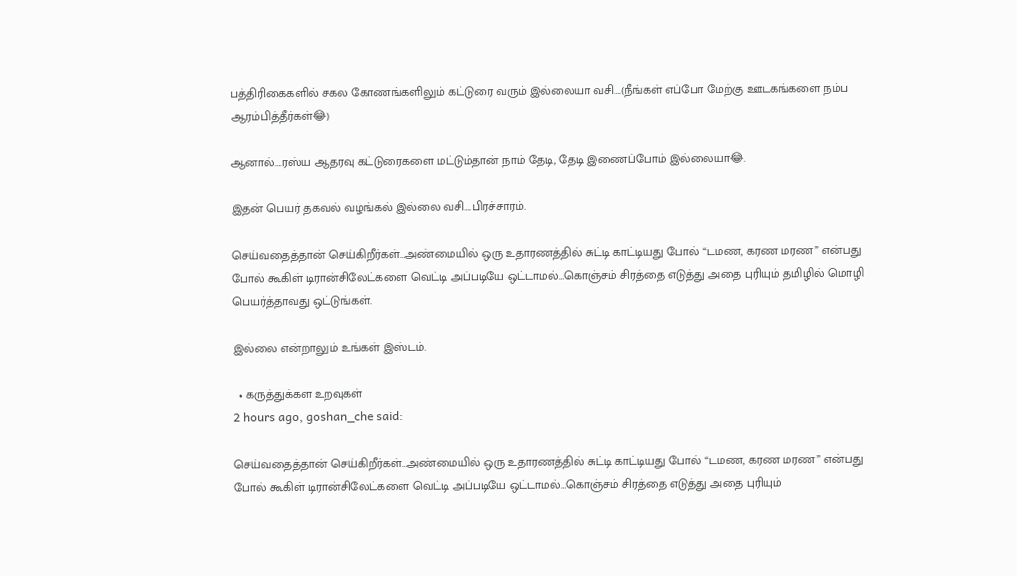பத்திரிகைகளில் சகல கோணங்களிலும் கட்டுரை வரும் இல்லையா வசி….(நீங்கள் எப்போ மேற்கு ஊடகங்களை நம்ப ஆரம்பித்தீர்கள்😂)

ஆனால்….ரஸ்ய ஆதரவு கட்டுரைகளை மட்டும்தான் நாம் தேடி, தேடி இணைப்போம் இல்லையா😂.

இதன் பெயர் தகவல் வழங்கல் இல்லை வசி….பிரச்சாரம்.

செய்வதைத்தான் செய்கிறீர்கள்…அண்மையில் ஒரு உதாரணத்தில் சுட்டி காட்டியது போல் “டமண, கரண மரண” என்பது போல் கூகிள் டிரான்சிலேட்களை வெட்டி அப்படியே ஒட்டாமல்…கொஞ்சம் சிரத்தை எடுத்து அதை புரியும் தமிழில் மொழி பெயர்த்தாவது ஒட்டுங்கள்.

இல்லை என்றாலும் உங்கள் இஸ்டம்.

  • கருத்துக்கள உறவுகள்
2 hours ago, goshan_che said:

செய்வதைத்தான் செய்கிறீர்கள்…அண்மையில் ஒரு உதாரணத்தில் சுட்டி காட்டியது போல் “டமண, கரண மரண” என்பது போல் கூகிள் டிரான்சிலேட்களை வெட்டி அப்படியே ஒட்டாமல்…கொஞ்சம் சிரத்தை எடுத்து அதை புரியும்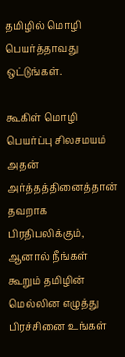தமிழில் மொழி பெயர்த்தாவது ஒட்டுங்கள்.

கூகிள் மொழி பெயர்ப்பு சிலசமயம் அதன் அர்த்தத்தினைத்தான் தவறாக பிரதிபலிக்கும், ஆனால் நீங்கள் கூறும் தமிழின் மெல்லின எழுத்து பிரச்சினை உங்கள்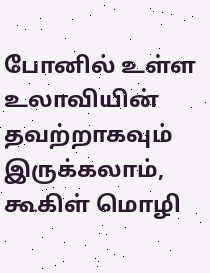போனில் உள்ள உலாவியின் தவற்றாகவும் இருக்கலாம், கூகிள் மொழி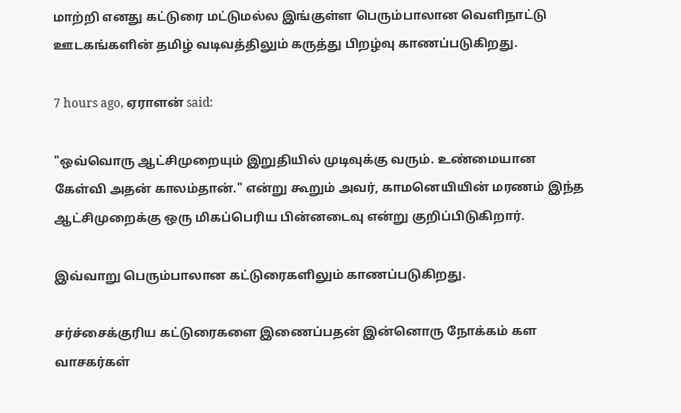மாற்றி எனது கட்டுரை மட்டுமல்ல இங்குள்ள பெரும்பாலான வெளிநாட்டு ஊடகங்களின் தமிழ் வடிவத்திலும் கருத்து பிறழ்வு காணப்படுகிறது.

7 hours ago, ஏராளன் said:

"ஒவ்வொரு ஆட்சிமுறையும் இறுதியில் முடிவுக்கு வரும். உண்மையான கேள்வி அதன் காலம்தான்." என்று கூறும் அவர், காமனெயியின் மரணம் இந்த ஆட்சிமுறைக்கு ஒரு மிகப்பெரிய பின்னடைவு என்று குறிப்பிடுகிறார்.

இவ்வாறு பெரும்பாலான கட்டுரைகளிலும் காணப்படுகிறது.

சர்ச்சைக்குரிய கட்டுரைகளை இணைப்பதன் இன்னொரு நோக்கம் கள வாசகர்கள்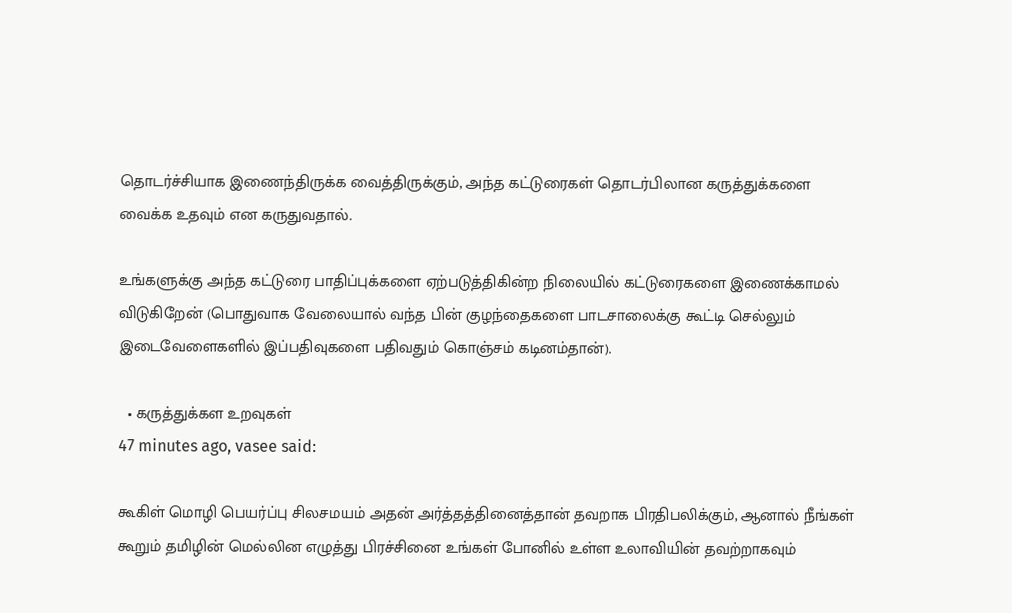தொடர்ச்சியாக இணைந்திருக்க வைத்திருக்கும், அந்த கட்டுரைகள் தொடர்பிலான கருத்துக்களை வைக்க உதவும் என கருதுவதால்.

உங்களுக்கு அந்த கட்டுரை பாதிப்புக்களை ஏற்படுத்திகின்ற நிலையில் கட்டுரைகளை இணைக்காமல் விடுகிறேன் (பொதுவாக வேலையால் வந்த பின் குழந்தைகளை பாடசாலைக்கு கூட்டி செல்லும் இடைவேளைகளில் இப்பதிவுகளை பதிவதும் கொஞ்சம் கடினம்தான்).

  • கருத்துக்கள உறவுகள்
47 minutes ago, vasee said:

கூகிள் மொழி பெயர்ப்பு சிலசமயம் அதன் அர்த்தத்தினைத்தான் தவறாக பிரதிபலிக்கும், ஆனால் நீங்கள் கூறும் தமிழின் மெல்லின எழுத்து பிரச்சினை உங்கள் போனில் உள்ள உலாவியின் தவற்றாகவும்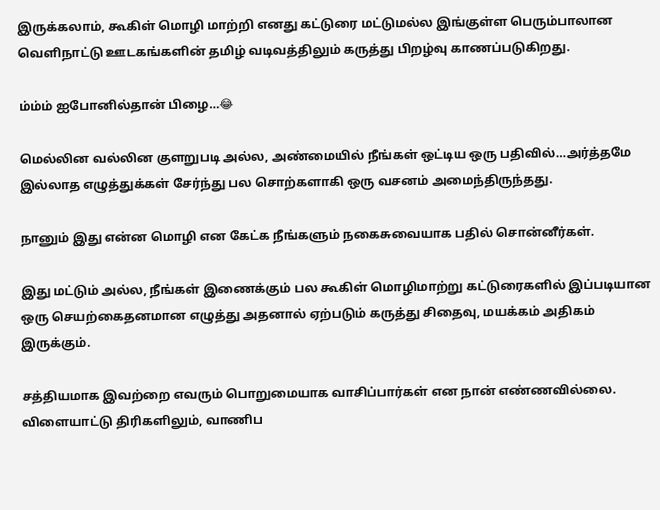இருக்கலாம், கூகிள் மொழி மாற்றி எனது கட்டுரை மட்டுமல்ல இங்குள்ள பெரும்பாலான வெளிநாட்டு ஊடகங்களின் தமிழ் வடிவத்திலும் கருத்து பிறழ்வு காணப்படுகிறது.

ம்ம்ம் ஐபோனில்தான் பிழை…😂

மெல்லின வல்லின குளறுபடி அல்ல, அண்மையில் நீங்கள் ஒட்டிய ஒரு பதிவில்…அர்த்தமே இல்லாத எழுத்துக்கள் சேர்ந்து பல சொற்களாகி ஒரு வசனம் அமைந்திருந்தது.

நானும் இது என்ன மொழி என கேட்க நீங்களும் நகைசுவையாக பதில் சொன்னீர்கள்.

இது மட்டும் அல்ல, நீங்கள் இணைக்கும் பல கூகிள் மொழிமாற்று கட்டுரைகளில் இப்படியான ஒரு செயற்கைதனமான எழுத்து அதனால் ஏற்படும் கருத்து சிதைவு, மயக்கம் அதிகம் இருக்கும்.

சத்தியமாக இவற்றை எவரும் பொறுமையாக வாசிப்பார்கள் என நான் எண்ணவில்லை. விளையாட்டு திரிகளிலும், வாணிப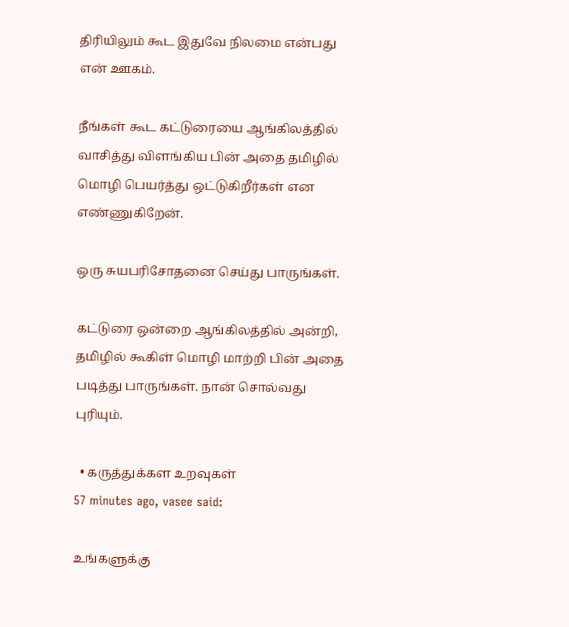திரியிலும் கூட இதுவே நிலமை என்பது என் ஊகம்.

நீங்கள் கூட கட்டுரையை ஆங்கிலத்தில் வாசித்து விளங்கிய பின் அதை தமிழில் மொழி பெயர்த்து ஒட்டுகிறீர்கள் என எண்ணுகிறேன்.

ஒரு சுயபரிசோதனை செய்து பாருங்கள்.

கட்டுரை ஒன்றை ஆங்கிலத்தில் அன்றி, தமிழில் கூகிள் மொழி மாற்றி பின் அதை படித்து பாருங்கள். நான் சொல்வது புரியும்.

  • கருத்துக்கள உறவுகள்
57 minutes ago, vasee said:

உங்களுக்கு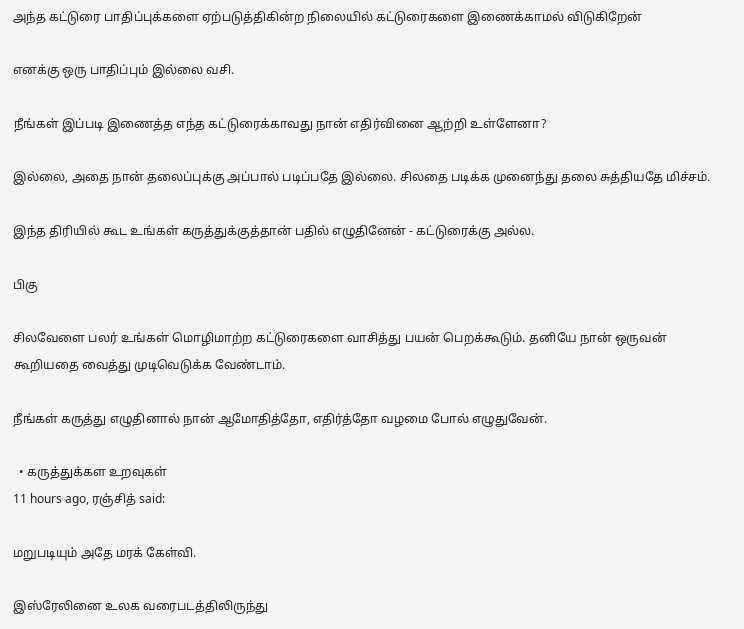அந்த கட்டுரை பாதிப்புக்களை ஏற்படுத்திகின்ற நிலையில் கட்டுரைகளை இணைக்காமல் விடுகிறேன்

எனக்கு ஒரு பாதிப்பும் இல்லை வசி.

நீங்கள் இப்படி இணைத்த எந்த கட்டுரைக்காவது நான் எதிர்வினை ஆற்றி உள்ளேனா?

இல்லை, அதை நான் தலைப்புக்கு அப்பால் படிப்பதே இல்லை. சிலதை படிக்க முனைந்து தலை சுத்தியதே மிச்சம்.

இந்த திரியில் கூட உங்கள் கருத்துக்குத்தான் பதில் எழுதினேன் - கட்டுரைக்கு அல்ல.

பிகு

சிலவேளை பலர் உங்கள் மொழிமாற்ற கட்டுரைகளை வாசித்து பயன் பெறக்கூடும். தனியே நான் ஒருவன் கூறியதை வைத்து முடிவெடுக்க வேண்டாம்.

நீங்கள் கருத்து எழுதினால் நான் ஆமோதித்தோ, எதிர்த்தோ வழமை போல் எழுதுவேன்.

  • கருத்துக்கள உறவுகள்
11 hours ago, ரஞ்சித் said:

மறுபடியும் அதே மரக் கேள்வி.

இஸ்ரேலினை உலக வரைபடத்திலிருந்து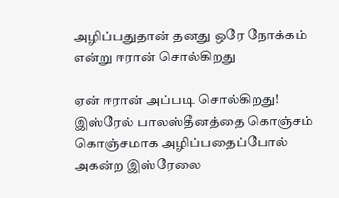அழிப்பதுதான் தனது ஒரே நோக்கம் என்று ஈரான் சொல்கிறது

ஏன் ஈரான் அப்படி சொல்கிறது! இஸ்ரேல் பாலஸ்தீனத்தை கொஞ்சம் கொஞ்சமாக அழிப்பதைப்போல் அகன்ற இஸ்ரேலை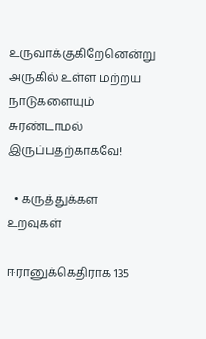உருவாக்குகிறேனென்று அருகில் உள்ள மற்றய நாடுகளையும் சுரண்டாமல் இருப்பதற்காகவே!

  • கருத்துக்கள உறவுகள்

ஈரானுக்கெதிராக 135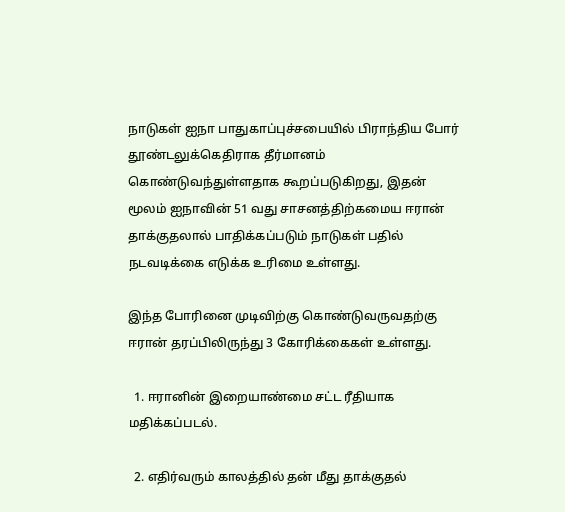நாடுகள் ஐநா பாதுகாப்புச்சபையில் பிராந்திய போர் தூண்டலுக்கெதிராக தீர்மானம் கொண்டுவந்துள்ளதாக கூறப்படுகிறது, இதன் மூலம் ஐநாவின் 51 வது சாசனத்திற்கமைய ஈரான் தாக்குதலால் பாதிக்கப்படும் நாடுகள் பதில் நடவடிக்கை எடுக்க உரிமை உள்ளது.

இந்த போரினை முடிவிற்கு கொண்டுவருவதற்கு ஈரான் தரப்பிலிருந்து 3 கோரிக்கைகள் உள்ளது.

  1. ஈரானின் இறையாண்மை சட்ட ரீதியாக மதிக்கப்படல்.

  2. எதிர்வரும் காலத்தில் தன் மீது தாக்குதல்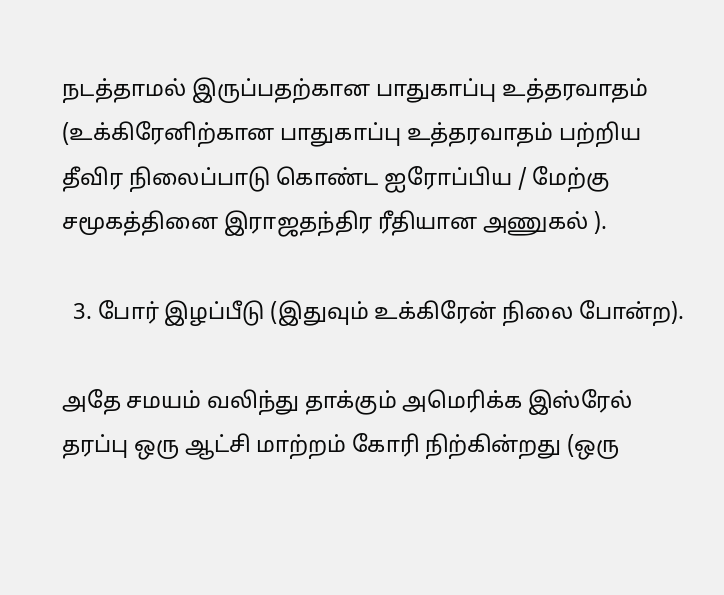நடத்தாமல் இருப்பதற்கான பாதுகாப்பு உத்தரவாதம் (உக்கிரேனிற்கான பாதுகாப்பு உத்தரவாதம் பற்றிய தீவிர நிலைப்பாடு கொண்ட ஐரோப்பிய / மேற்கு சமூகத்தினை இராஜதந்திர ரீதியான அணுகல் ).

  3. போர் இழப்பீடு (இதுவும் உக்கிரேன் நிலை போன்ற).

அதே சமயம் வலிந்து தாக்கும் அமெரிக்க இஸ்ரேல் தரப்பு ஒரு ஆட்சி மாற்றம் கோரி நிற்கின்றது (ஒரு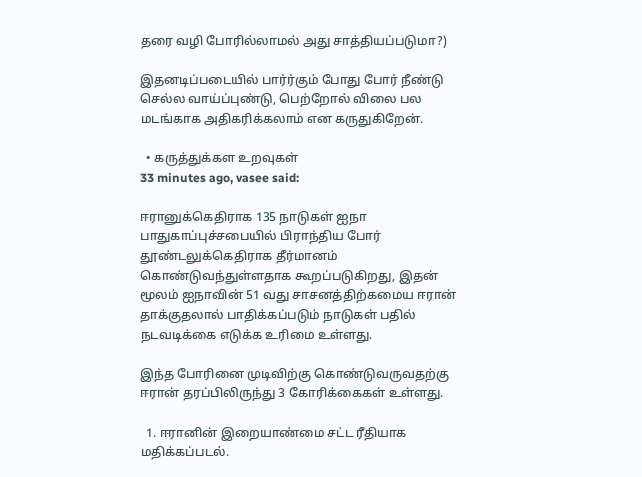தரை வழி போரில்லாமல் அது சாத்தியப்படுமா?)

இதனடிப்படையில் பார்ர்கும் போது போர் நீண்டு செல்ல வாய்ப்புண்டு, பெற்றோல் விலை பல மடங்காக அதிகரிக்கலாம் என கருதுகிறேன்.

  • கருத்துக்கள உறவுகள்
33 minutes ago, vasee said:

ஈரானுக்கெதிராக 135 நாடுகள் ஐநா பாதுகாப்புச்சபையில் பிராந்திய போர் தூண்டலுக்கெதிராக தீர்மானம் கொண்டுவந்துள்ளதாக கூறப்படுகிறது, இதன் மூலம் ஐநாவின் 51 வது சாசனத்திற்கமைய ஈரான் தாக்குதலால் பாதிக்கப்படும் நாடுகள் பதில் நடவடிக்கை எடுக்க உரிமை உள்ளது.

இந்த போரினை முடிவிற்கு கொண்டுவருவதற்கு ஈரான் தரப்பிலிருந்து 3 கோரிக்கைகள் உள்ளது.

  1. ஈரானின் இறையாண்மை சட்ட ரீதியாக மதிக்கப்படல்.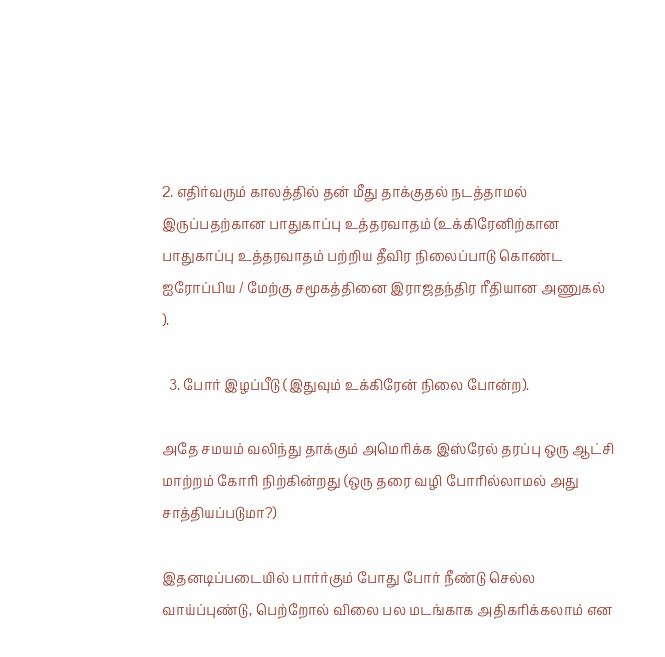2. எதிர்வரும் காலத்தில் தன் மீது தாக்குதல் நடத்தாமல் இருப்பதற்கான பாதுகாப்பு உத்தரவாதம் (உக்கிரேனிற்கான பாதுகாப்பு உத்தரவாதம் பற்றிய தீவிர நிலைப்பாடு கொண்ட ஐரோப்பிய / மேற்கு சமூகத்தினை இராஜதந்திர ரீதியான அணுகல் ).

  3. போர் இழப்பீடு (இதுவும் உக்கிரேன் நிலை போன்ற).

அதே சமயம் வலிந்து தாக்கும் அமெரிக்க இஸ்ரேல் தரப்பு ஒரு ஆட்சி மாற்றம் கோரி நிற்கின்றது (ஒரு தரை வழி போரில்லாமல் அது சாத்தியப்படுமா?)

இதனடிப்படையில் பார்ர்கும் போது போர் நீண்டு செல்ல வாய்ப்புண்டு, பெற்றோல் விலை பல மடங்காக அதிகரிக்கலாம் என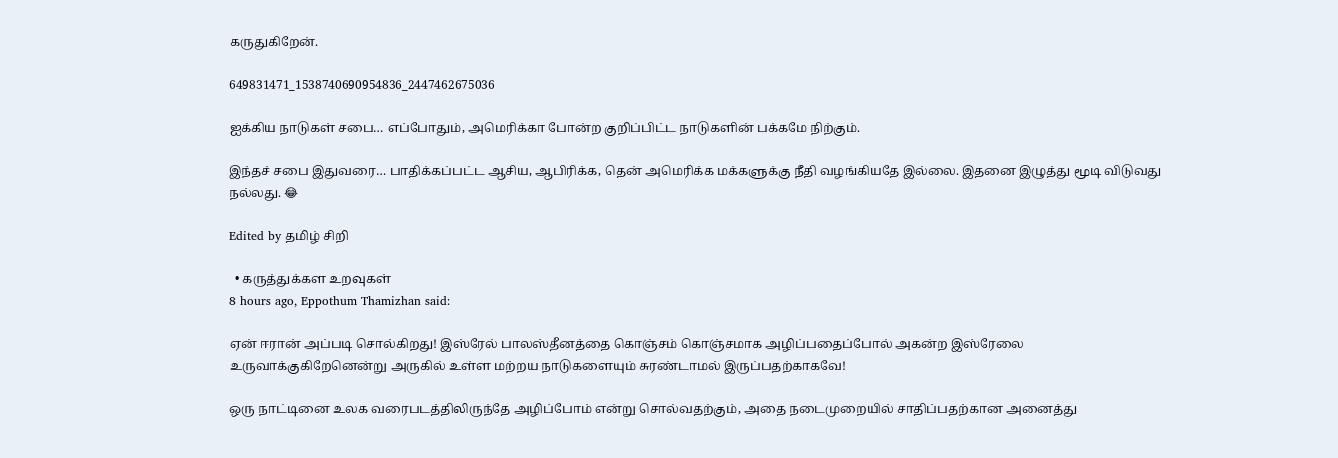கருதுகிறேன்.

649831471_1538740690954836_2447462675036

ஐக்கிய நாடுகள் சபை… எப்போதும், அமெரிக்கா போன்ற குறிப்பிட்ட நாடுகளின் பக்கமே நிற்கும்.

இந்தச் சபை இதுவரை… பாதிக்கப்பட்ட ஆசிய, ஆபிரிக்க, தென் அமெரிக்க மக்களுக்கு நீதி வழங்கியதே இல்லை. இதனை இழுத்து மூடி விடுவது நல்லது. 😂

Edited by தமிழ் சிறி

  • கருத்துக்கள உறவுகள்
8 hours ago, Eppothum Thamizhan said:

ஏன் ஈரான் அப்படி சொல்கிறது! இஸ்ரேல் பாலஸ்தீனத்தை கொஞ்சம் கொஞ்சமாக அழிப்பதைப்போல் அகன்ற இஸ்ரேலை உருவாக்குகிறேனென்று அருகில் உள்ள மற்றய நாடுகளையும் சுரண்டாமல் இருப்பதற்காகவே!

ஒரு நாட்டினை உலக வரைபடத்திலிருந்தே அழிப்போம் என்று சொல்வதற்கும், அதை நடைமுறையில் சாதிப்பதற்கான அனைத்து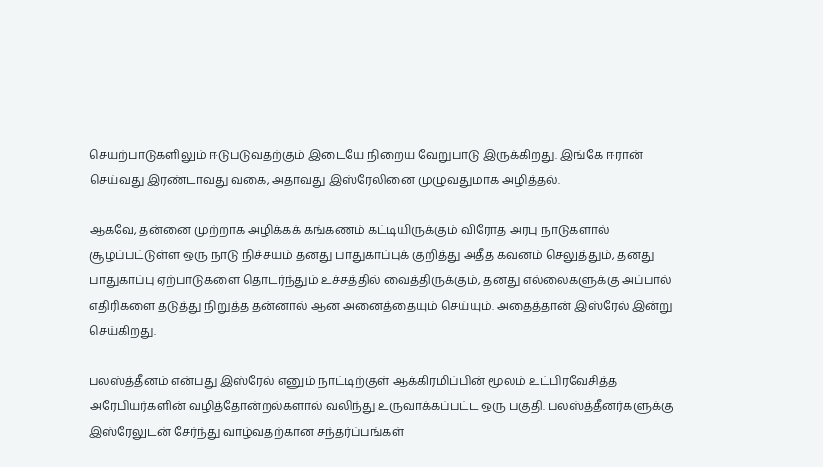செயற்பாடுகளிலும் ஈடுபடுவதற்கும் இடையே நிறைய வேறுபாடு இருக்கிறது. இங்கே ஈரான் செய்வது இரண்டாவது வகை, அதாவது இஸ்ரேலினை முழுவதுமாக அழித்தல்.

ஆகவே, தன்னை முற்றாக அழிக்கக் கங்கணம் கட்டியிருக்கும் விரோத அரபு நாடுகளால் சூழப்பட்டுள்ள ஒரு நாடு நிச்சயம் தனது பாதுகாப்புக் குறித்து அதீத கவனம் செலுத்தும், தனது பாதுகாப்பு ஏற்பாடுகளை தொடர்ந்தும் உச்சத்தில் வைத்திருக்கும், தனது எல்லைகளுக்கு அப்பால் எதிரிகளை தடுத்து நிறுத்த தன்னால் ஆன அனைத்தையும் செய்யும். அதைத்தான் இஸ்ரேல் இன்று செய்கிறது.

பலஸ்த்தீனம் என்பது இஸ்ரேல் எனும் நாட்டிற்குள் ஆக்கிரமிப்பின் மூலம் உட்பிரவேசித்த‌ அரேபியர்களின் வழித்தோன்றல்களால் வலிந்து உருவாக்கப்பட்ட ஒரு பகுதி. பலஸ்த்தீனர்களுக்கு இஸ்ரேலுடன் சேர்ந்து வாழ்வதற்கான சந்தர்ப்பங்கள்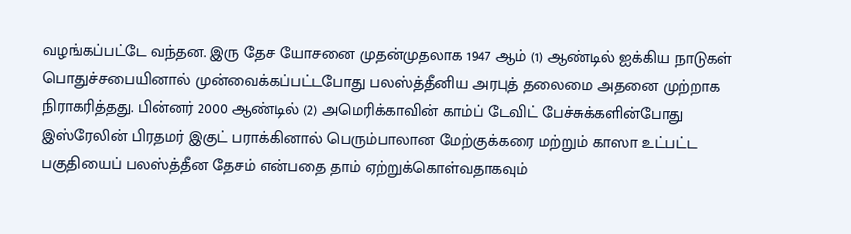வழங்கப்பட்டே வந்தன. இரு தேச யோசனை முதன்முதலாக 1947 ஆம் (1) ஆண்டில் ஐக்கிய நாடுகள் பொதுச்சபையினால் முன்வைக்கப்பட்டபோது பலஸ்த்தீனிய அரபுத் தலைமை அதனை முற்றாக நிராகரித்தது. பின்னர் 2000 ஆண்டில் (2) அமெரிக்காவின் காம்ப் டேவிட் பேச்சுக்களின்போது இஸ்ரேலின் பிரதமர் இகுட் பராக்கினால் பெரும்பாலான மேற்குக்கரை மற்றும் காஸா உட்பட்ட பகுதியைப் பலஸ்த்தீன தேசம் என்பதை தாம் ஏற்றுக்கொள்வதாகவும்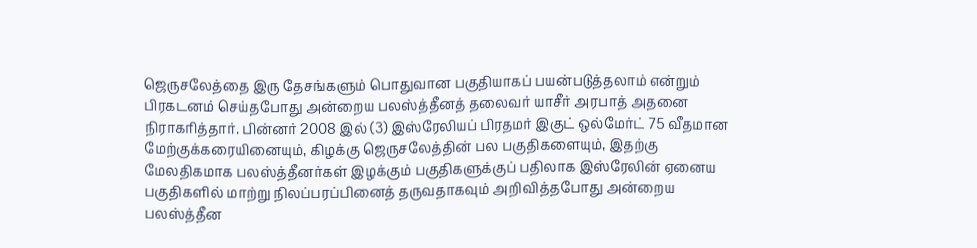ஜெருசலேத்தை இரு தேசங்களும் பொதுவான பகுதியாகப் பயன்படுத்தலாம் என்றும் பிரகடனம் செய்தபோது அன்றைய பலஸ்த்தீனத் தலைவர் யாசீர் அரபாத் அதனை நிராகரித்தார். பின்னர் 2008 இல் (3) இஸ்ரேலியப் பிரதமர் இகுட் ஒல்மேர்ட் 75 வீதமான மேற்குக்கரையினையும், கிழக்கு ஜெருசலேத்தின் பல பகுதிகளையும், இதற்கு மேலதிகமாக‌ பலஸ்த்தீனர்கள் இழக்கும் பகுதிகளுக்குப் பதிலாக இஸ்ரேலின் ஏனைய பகுதிகளில் மாற்று நிலப்பரப்பினைத் தருவதாகவும் அறிவித்தபோது அன்றைய பலஸ்த்தீன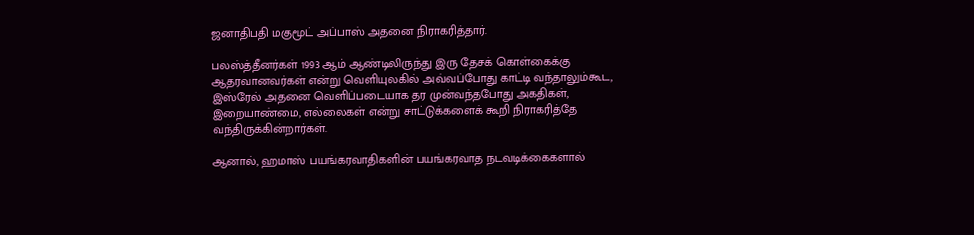ஜனாதிபதி மகுமூட் அப்பாஸ் அதனை நிராகரித்தார்.

பலஸ்த்தீனர்கள் 1993 ஆம் ஆண்டிலிருந்து இரு தேசக் கொள்கைக்கு ஆதரவானவர்கள் என்று வெளியுலகில் அவ்வப்போது காட்டி வந்தாலும்கூட, இஸ்ரேல் அதனை வெளிப்படையாக தர முன்வந்தபோது அகதிகள், இறையாண்மை, எல்லைகள் என்று சாட்டுக்களைக் கூறி நிராகரித்தே வந்திருக்கின்றார்கள்.

ஆனால், ஹமாஸ் பயங்கரவாதிகளின் பயங்கரவாத நடவ‌டிக்கைகளால்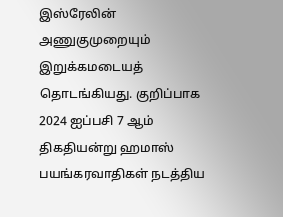இஸ்ரேலின் அணுகுமுறையும் இறுக்கமடையத் தொடங்கியது. குறிப்பாக 2024 ஐப்பசி 7 ஆம் திகதியன்று ஹமாஸ் பயங்கரவாதிகள் நடத்திய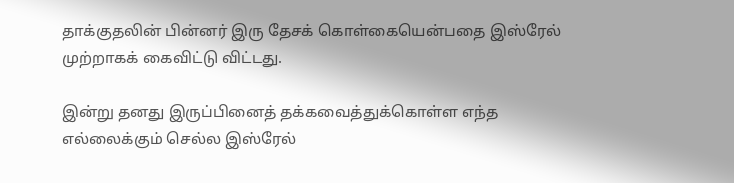தாக்குதலின் பின்னர் இரு தேசக் கொள்கையென்பதை இஸ்ரேல் முற்றாகக் கைவிட்டு விட்டது.

இன்று தனது இருப்பினைத் தக்கவைத்துக்கொள்ள எந்த எல்லைக்கும் செல்ல இஸ்ரேல்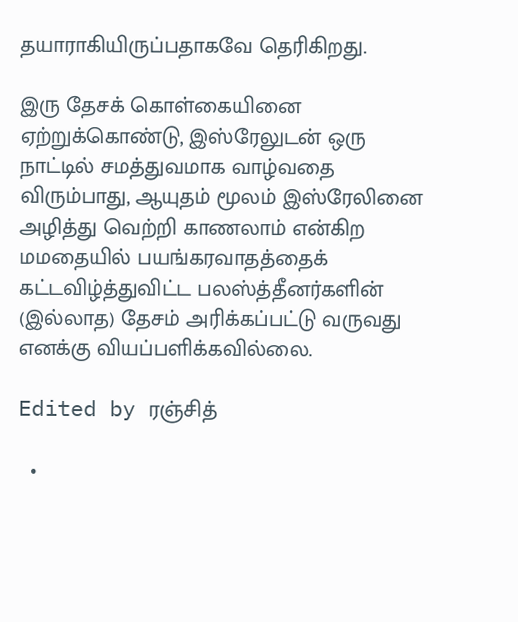தயாராகியிருப்பதாகவே தெரிகிறது.

இரு தேசக் கொள்கையினை ஏற்றுக்கொண்டு, இஸ்ரேலுடன் ஒரு நாட்டில் சமத்துவமாக வாழ்வதை விரும்பாது, ஆயுதம் மூலம் இஸ்ரேலினை அழித்து வெற்றி காணலாம் என்கிற மமதையில் பயங்கரவாதத்தைக் கட்டவிழ்த்துவிட்ட பலஸ்த்தீனர்களின் (இல்லாத) தேசம் அரிக்கப்பட்டு வருவது எனக்கு வியப்பளிக்கவில்லை.

Edited by ரஞ்சித்

  •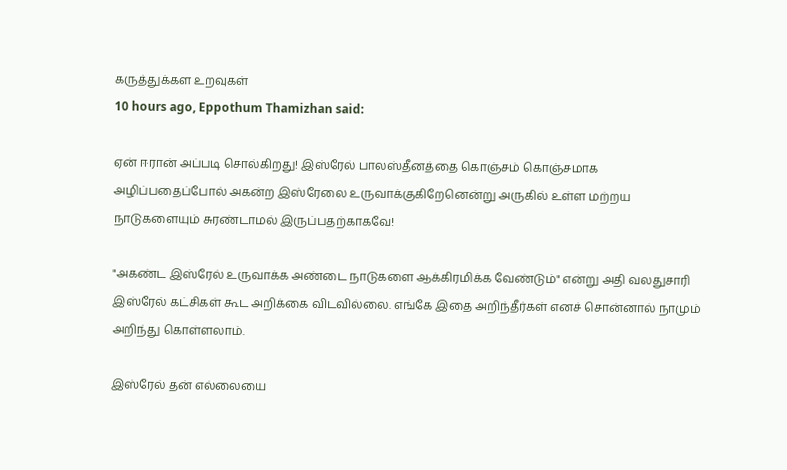கருத்துக்கள உறவுகள்
10 hours ago, Eppothum Thamizhan said:

ஏன் ஈரான் அப்படி சொல்கிறது! இஸ்ரேல் பாலஸ்தீனத்தை கொஞ்சம் கொஞ்சமாக அழிப்பதைப்போல் அகன்ற இஸ்ரேலை உருவாக்குகிறேனென்று அருகில் உள்ள மற்றய நாடுகளையும் சுரண்டாமல் இருப்பதற்காகவே!

"அகண்ட இஸ்ரேல் உருவாக்க அண்டை நாடுகளை ஆக்கிரமிக்க வேண்டும்" என்று அதி வலதுசாரி இஸ்ரேல் கட்சிகள் கூட அறிக்கை விடவில்லை. எங்கே இதை அறிந்தீர்கள் எனச் சொன்னால் நாமும் அறிந்து கொள்ளலாம்.

இஸ்ரேல் தன் எல்லையை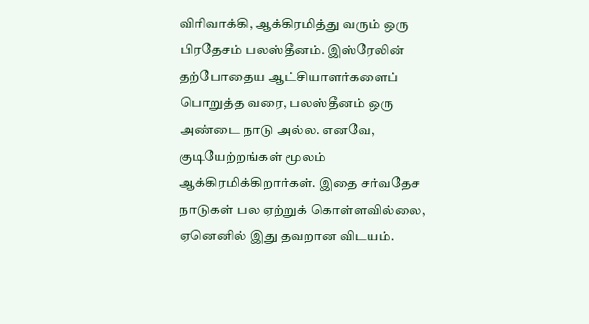விரிவாக்கி, ஆக்கிரமித்து வரும் ஒரு பிரதேசம் பலஸ்தீனம். இஸ்ரேலின் தற்போதைய ஆட்சியாளர்களைப் பொறுத்த வரை, பலஸ்தீனம் ஒரு அண்டை நாடு அல்ல. எனவே, குடியேற்றங்கள் மூலம் ஆக்கிரமிக்கிறார்கள். இதை சர்வதேச நாடுகள் பல ஏற்றுக் கொள்ளவில்லை, ஏனெனில் இது தவறான விடயம்.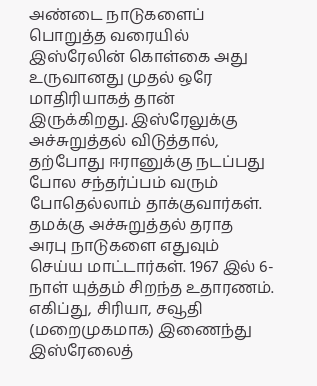அண்டை நாடுகளைப் பொறுத்த வரையில் இஸ்ரேலின் கொள்கை அது உருவானது முதல் ஒரே மாதிரியாகத் தான் இருக்கிறது. இஸ்ரேலுக்கு அச்சுறுத்தல் விடுத்தால், தற்போது ஈரானுக்கு நடப்பது போல சந்தர்ப்பம் வரும் போதெல்லாம் தாக்குவார்கள். தமக்கு அச்சுறுத்தல் தராத அரபு நாடுகளை எதுவும் செய்ய மாட்டார்கள். 1967 இல் 6-நாள் யுத்தம் சிறந்த உதாரணம். எகிப்து, சிரியா, சவூதி (மறைமுகமாக) இணைந்து இஸ்ரேலைத்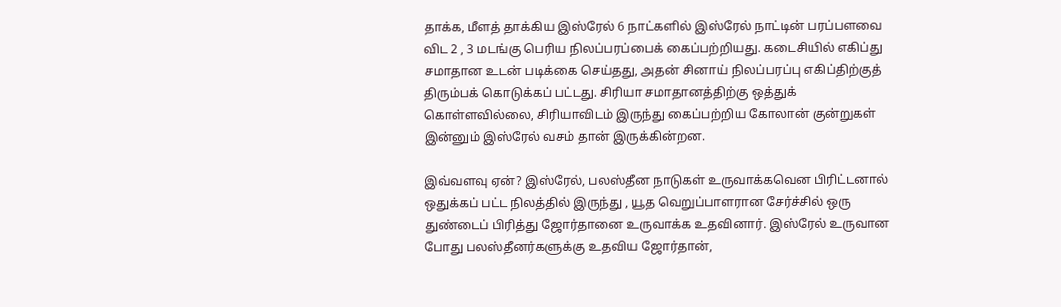தாக்க, மீளத் தாக்கிய இஸ்ரேல் 6 நாட்களில் இஸ்ரேல் நாட்டின் பரப்பளவை விட 2 , 3 மடங்கு பெரிய நிலப்பரப்பைக் கைப்பற்றியது. கடைசியில் எகிப்து சமாதான உடன் படிக்கை செய்தது, அதன் சினாய் நிலப்பரப்பு எகிப்திற்குத் திரும்பக் கொடுக்கப் பட்டது. சிரியா சமாதானத்திற்கு ஒத்துக் கொள்ளவில்லை, சிரியாவிடம் இருந்து கைப்பற்றிய கோலான் குன்றுகள் இன்னும் இஸ்ரேல் வசம் தான் இருக்கின்றன.

இவ்வளவு ஏன்? இஸ்ரேல், பலஸ்தீன நாடுகள் உருவாக்கவென பிரிட்டனால் ஒதுக்கப் பட்ட நிலத்தில் இருந்து , யூத வெறுப்பாளரான சேர்ச்சில் ஒரு துண்டைப் பிரித்து ஜோர்தானை உருவாக்க உதவினார். இஸ்ரேல் உருவான போது பலஸ்தீனர்களுக்கு உதவிய ஜோர்தான்,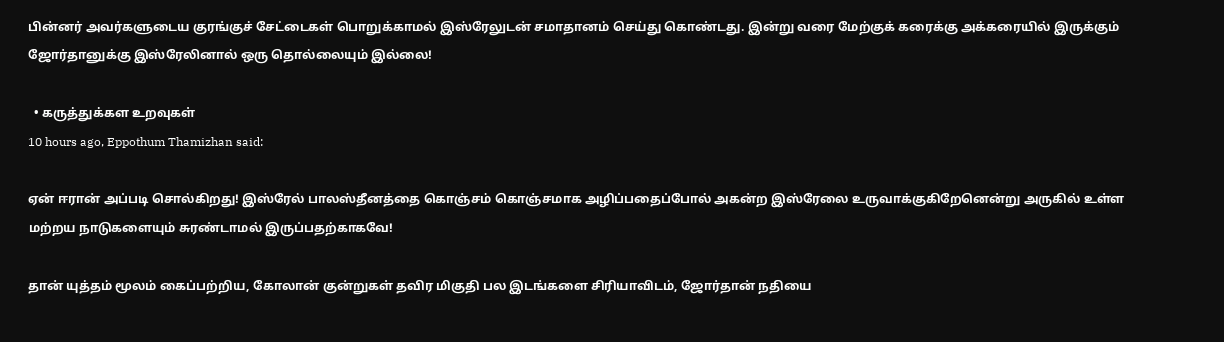பின்னர் அவர்களுடைய குரங்குச் சேட்டைகள் பொறுக்காமல் இஸ்ரேலுடன் சமாதானம் செய்து கொண்டது. இன்று வரை மேற்குக் கரைக்கு அக்கரையில் இருக்கும் ஜோர்தானுக்கு இஸ்ரேலினால் ஒரு தொல்லையும் இல்லை!

  • கருத்துக்கள உறவுகள்
10 hours ago, Eppothum Thamizhan said:

ஏன் ஈரான் அப்படி சொல்கிறது! இஸ்ரேல் பாலஸ்தீனத்தை கொஞ்சம் கொஞ்சமாக அழிப்பதைப்போல் அகன்ற இஸ்ரேலை உருவாக்குகிறேனென்று அருகில் உள்ள மற்றய நாடுகளையும் சுரண்டாமல் இருப்பதற்காகவே!

தான் யுத்தம் மூலம் கைப்பற்றிய, கோலான் குன்றுகள் தவிர மிகுதி பல இடங்களை சிரியாவிடம், ஜோர்தான் நதியை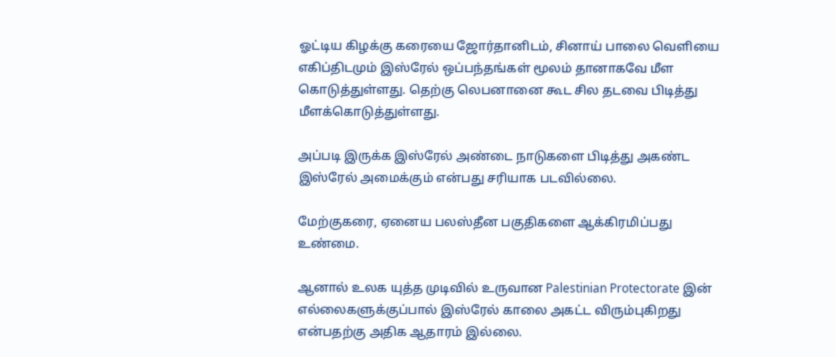ஓட்டிய கிழக்கு கரையை ஜோர்தானிடம், சினாய் பாலை வெளியை எகிப்திடமும் இஸ்ரேல் ஒப்பந்தங்கள் மூலம் தானாகவே மீள கொடுத்துள்ளது. தெற்கு லெபனானை கூட சில தடவை பிடித்து மீளக்கொடுத்துள்ளது.

அப்படி இருக்க இஸ்ரேல் அண்டை நாடுகளை பிடித்து அகண்ட இஸ்ரேல் அமைக்கும் என்பது சரியாக படவில்லை.

மேற்குகரை, ஏனைய பலஸ்தீன பகுதிகளை ஆக்கிரமிப்பது உண்மை.

ஆனால் உலக யுத்த முடிவில் உருவான Palestinian Protectorate இன் எல்லைகளுக்குப்பால் இஸ்ரேல் காலை அகட்ட விரும்புகிறது என்பதற்கு அதிக ஆதாரம் இல்லை.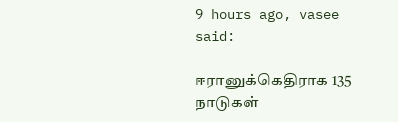9 hours ago, vasee said:

ஈரானுக்கெதிராக 135 நாடுகள்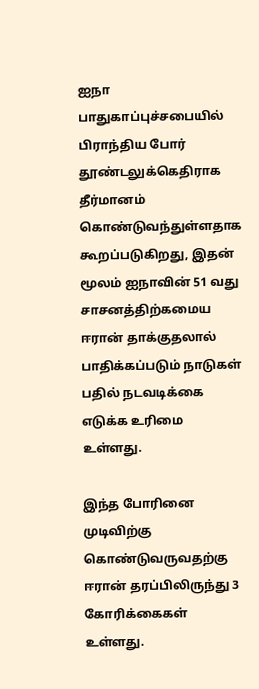ஐநா பாதுகாப்புச்சபையில் பிராந்திய போர் தூண்டலுக்கெதிராக தீர்மானம் கொண்டுவந்துள்ளதாக கூறப்படுகிறது, இதன் மூலம் ஐநாவின் 51 வது சாசனத்திற்கமைய ஈரான் தாக்குதலால் பாதிக்கப்படும் நாடுகள் பதில் நடவடிக்கை எடுக்க உரிமை உள்ளது.

இந்த போரினை முடிவிற்கு கொண்டுவருவதற்கு ஈரான் தரப்பிலிருந்து 3 கோரிக்கைகள் உள்ளது.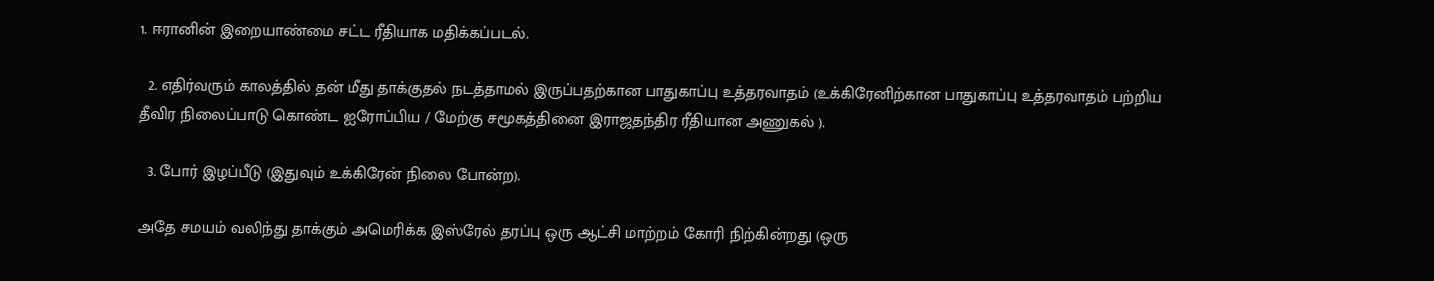1. ஈரானின் இறையாண்மை சட்ட ரீதியாக மதிக்கப்படல்.

  2. எதிர்வரும் காலத்தில் தன் மீது தாக்குதல் நடத்தாமல் இருப்பதற்கான பாதுகாப்பு உத்தரவாதம் (உக்கிரேனிற்கான பாதுகாப்பு உத்தரவாதம் பற்றிய தீவிர நிலைப்பாடு கொண்ட ஐரோப்பிய / மேற்கு சமூகத்தினை இராஜதந்திர ரீதியான அணுகல் ).

  3. போர் இழப்பீடு (இதுவும் உக்கிரேன் நிலை போன்ற).

அதே சமயம் வலிந்து தாக்கும் அமெரிக்க இஸ்ரேல் தரப்பு ஒரு ஆட்சி மாற்றம் கோரி நிற்கின்றது (ஒரு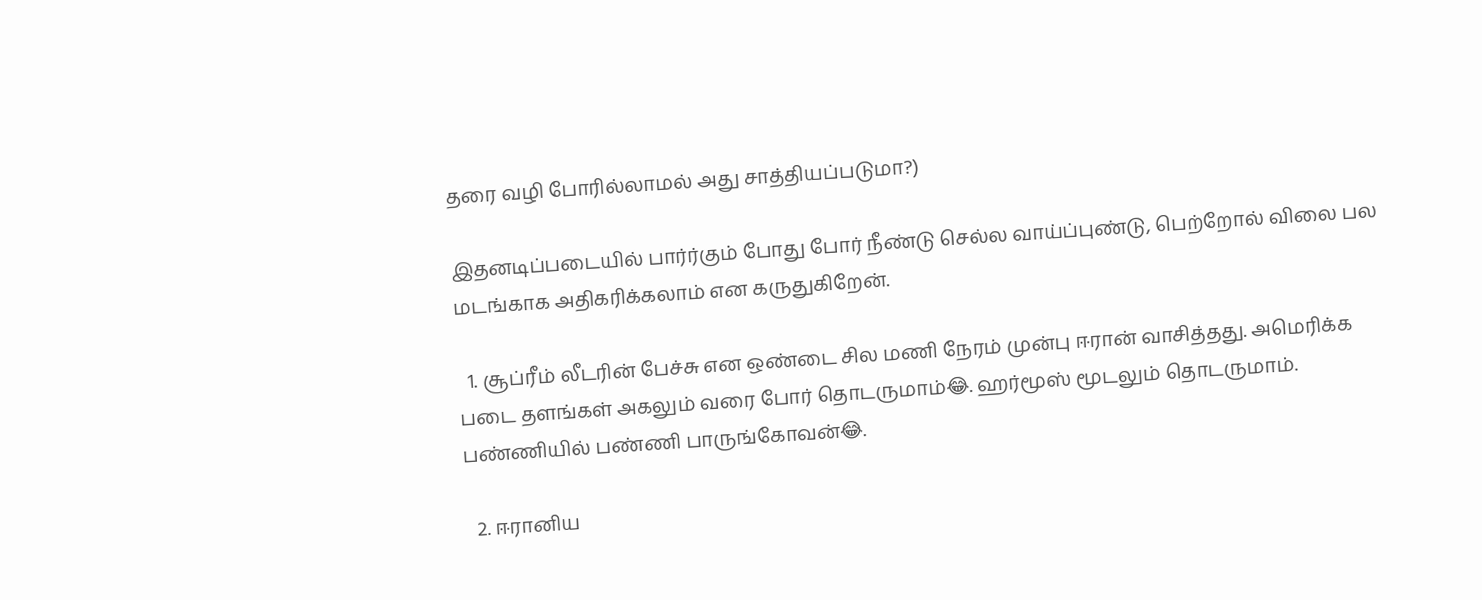தரை வழி போரில்லாமல் அது சாத்தியப்படுமா?)

இதனடிப்படையில் பார்ர்கும் போது போர் நீண்டு செல்ல வாய்ப்புண்டு, பெற்றோல் விலை பல மடங்காக அதிகரிக்கலாம் என கருதுகிறேன்.

  1. சூப்ரீம் லீடரின் பேச்சு என ஒண்டை சில மணி நேரம் முன்பு ஈரான் வாசித்தது. அமெரிக்க படை தளங்கள் அகலும் வரை போர் தொடருமாம்😂. ஹர்மூஸ் மூடலும் தொடருமாம். பண்ணியில் பண்ணி பாருங்கோவன்😂.

  2. ஈரானிய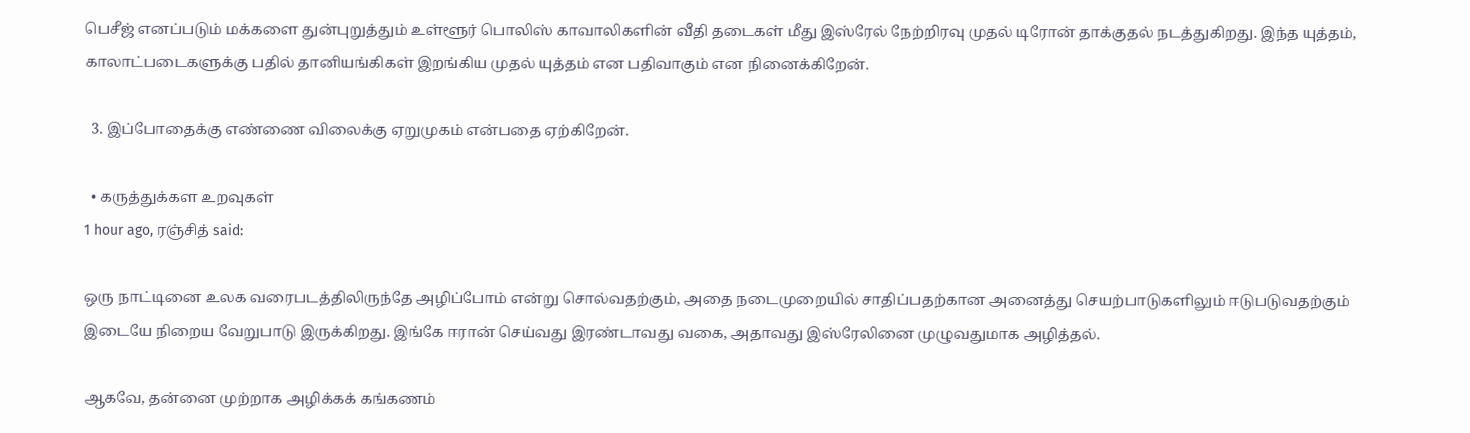பெசீஜ் எனப்படும் மக்களை துன்புறுத்தும் உள்ளூர் பொலிஸ் காவாலிகளின் வீதி தடைகள் மீது இஸ்ரேல் நேற்றிரவு முதல் டிரோன் தாக்குதல் நடத்துகிறது. இந்த யுத்தம், காலாட்படைகளுக்கு பதில் தானியங்கிகள் இறங்கிய முதல் யுத்தம் என பதிவாகும் என நினைக்கிறேன்.

  3. இப்போதைக்கு எண்ணை விலைக்கு ஏறுமுகம் என்பதை ஏற்கிறேன்.

  • கருத்துக்கள உறவுகள்
1 hour ago, ரஞ்சித் said:

ஒரு நாட்டினை உலக வரைபடத்திலிருந்தே அழிப்போம் என்று சொல்வதற்கும், அதை நடைமுறையில் சாதிப்பதற்கான அனைத்து செயற்பாடுகளிலும் ஈடுபடுவதற்கும் இடையே நிறைய வேறுபாடு இருக்கிறது. இங்கே ஈரான் செய்வது இரண்டாவது வகை, அதாவது இஸ்ரேலினை முழுவதுமாக அழித்தல்.

ஆகவே, தன்னை முற்றாக அழிக்கக் கங்கணம்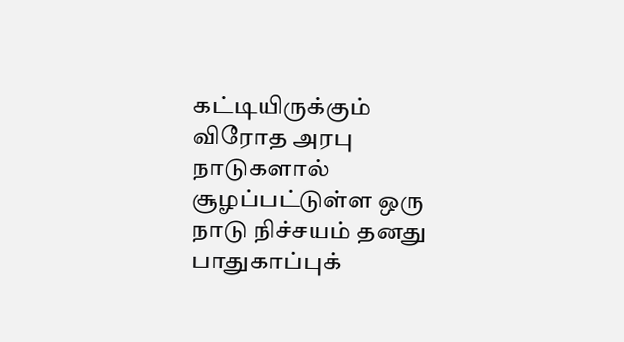கட்டியிருக்கும் விரோத அரபு நாடுகளால் சூழப்பட்டுள்ள ஒரு நாடு நிச்சயம் தனது பாதுகாப்புக்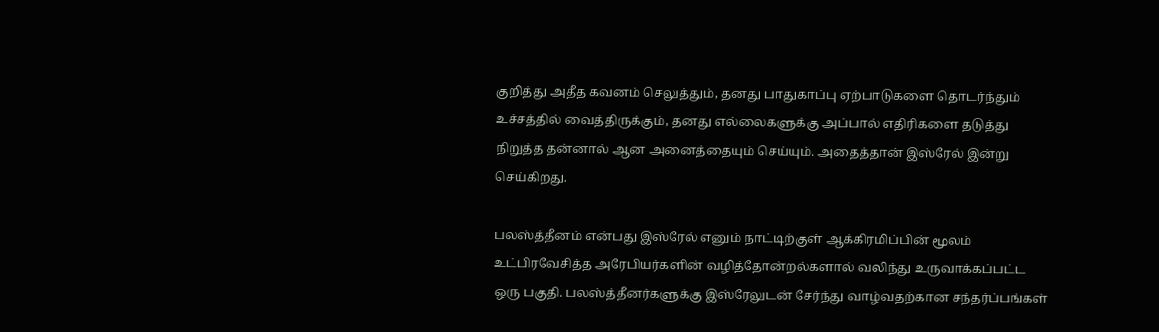குறித்து அதீத கவனம் செலுத்தும், தனது பாதுகாப்பு ஏற்பாடுகளை தொடர்ந்தும் உச்சத்தில் வைத்திருக்கும், தனது எல்லைகளுக்கு அப்பால் எதிரிகளை தடுத்து நிறுத்த தன்னால் ஆன அனைத்தையும் செய்யும். அதைத்தான் இஸ்ரேல் இன்று செய்கிறது.

பலஸ்த்தீனம் என்பது இஸ்ரேல் எனும் நாட்டிற்குள் ஆக்கிரமிப்பின் மூலம் உட்பிரவேசித்த‌ அரேபியர்களின் வழித்தோன்றல்களால் வலிந்து உருவாக்கப்பட்ட ஒரு பகுதி. பலஸ்த்தீனர்களுக்கு இஸ்ரேலுடன் சேர்ந்து வாழ்வதற்கான சந்தர்ப்பங்கள்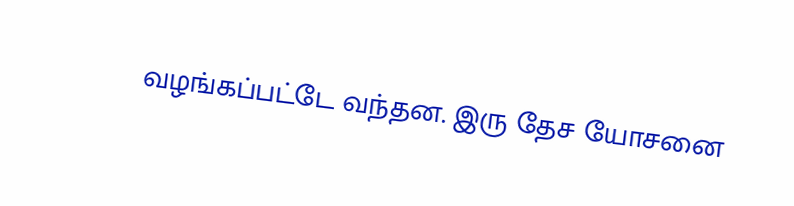வழங்கப்பட்டே வந்தன. இரு தேச யோசனை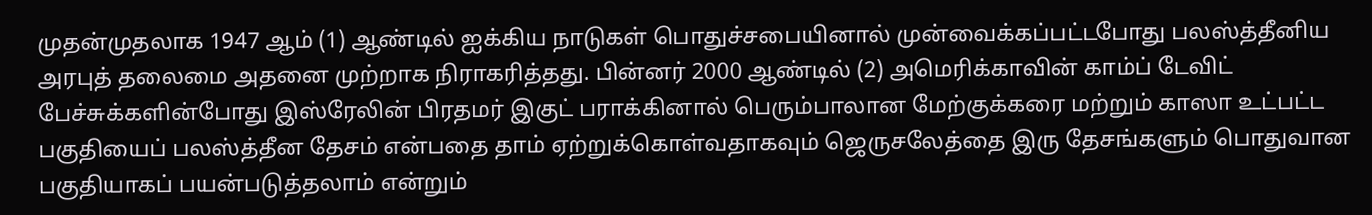முதன்முதலாக 1947 ஆம் (1) ஆண்டில் ஐக்கிய நாடுகள் பொதுச்சபையினால் முன்வைக்கப்பட்டபோது பலஸ்த்தீனிய அரபுத் தலைமை அதனை முற்றாக நிராகரித்தது. பின்னர் 2000 ஆண்டில் (2) அமெரிக்காவின் காம்ப் டேவிட் பேச்சுக்களின்போது இஸ்ரேலின் பிரதமர் இகுட் பராக்கினால் பெரும்பாலான மேற்குக்கரை மற்றும் காஸா உட்பட்ட பகுதியைப் பலஸ்த்தீன தேசம் என்பதை தாம் ஏற்றுக்கொள்வதாகவும் ஜெருசலேத்தை இரு தேசங்களும் பொதுவான பகுதியாகப் பயன்படுத்தலாம் என்றும்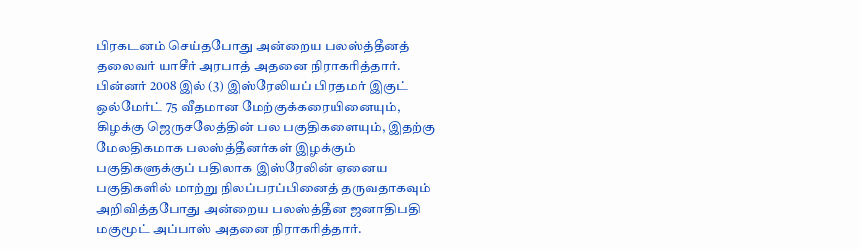பிரகடனம் செய்தபோது அன்றைய பலஸ்த்தீனத் தலைவர் யாசீர் அரபாத் அதனை நிராகரித்தார். பின்னர் 2008 இல் (3) இஸ்ரேலியப் பிரதமர் இகுட் ஒல்மேர்ட் 75 வீதமான மேற்குக்கரையினையும், கிழக்கு ஜெருசலேத்தின் பல பகுதிகளையும், இதற்கு மேலதிகமாக‌ பலஸ்த்தீனர்கள் இழக்கும் பகுதிகளுக்குப் பதிலாக இஸ்ரேலின் ஏனைய பகுதிகளில் மாற்று நிலப்பரப்பினைத் தருவதாகவும் அறிவித்தபோது அன்றைய பலஸ்த்தீன ஜனாதிபதி மகுமூட் அப்பாஸ் அதனை நிராகரித்தார்.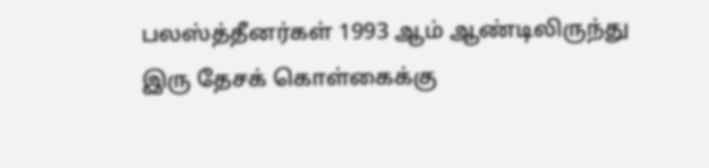பலஸ்த்தீனர்கள் 1993 ஆம் ஆண்டிலிருந்து இரு தேசக் கொள்கைக்கு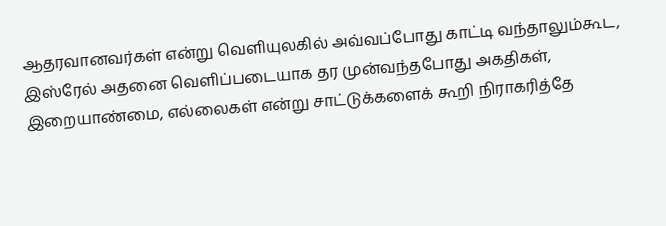ஆதரவானவர்கள் என்று வெளியுலகில் அவ்வப்போது காட்டி வந்தாலும்கூட, இஸ்ரேல் அதனை வெளிப்படையாக தர முன்வந்தபோது அகதிகள், இறையாண்மை, எல்லைகள் என்று சாட்டுக்களைக் கூறி நிராகரித்தே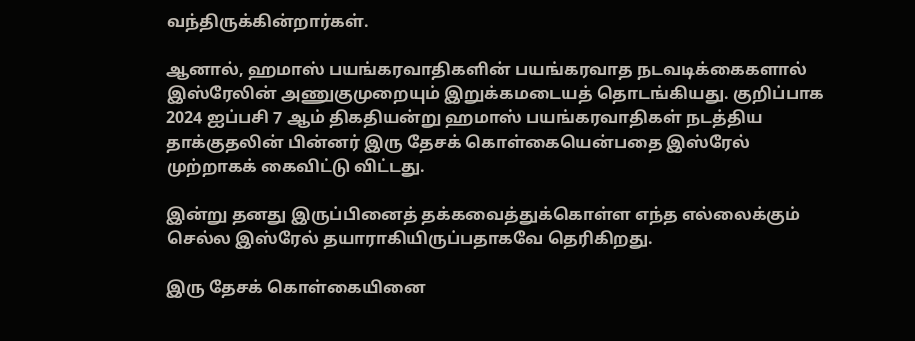வந்திருக்கின்றார்கள்.

ஆனால், ஹமாஸ் பயங்கரவாதிகளின் பயங்கரவாத நடவ‌டிக்கைகளால் இஸ்ரேலின் அணுகுமுறையும் இறுக்கமடையத் தொடங்கியது. குறிப்பாக 2024 ஐப்பசி 7 ஆம் திகதியன்று ஹமாஸ் பயங்கரவாதிகள் நடத்திய தாக்குதலின் பின்னர் இரு தேசக் கொள்கையென்பதை இஸ்ரேல் முற்றாகக் கைவிட்டு விட்டது.

இன்று தனது இருப்பினைத் தக்கவைத்துக்கொள்ள எந்த எல்லைக்கும் செல்ல இஸ்ரேல் தயாராகியிருப்பதாகவே தெரிகிறது.

இரு தேசக் கொள்கையினை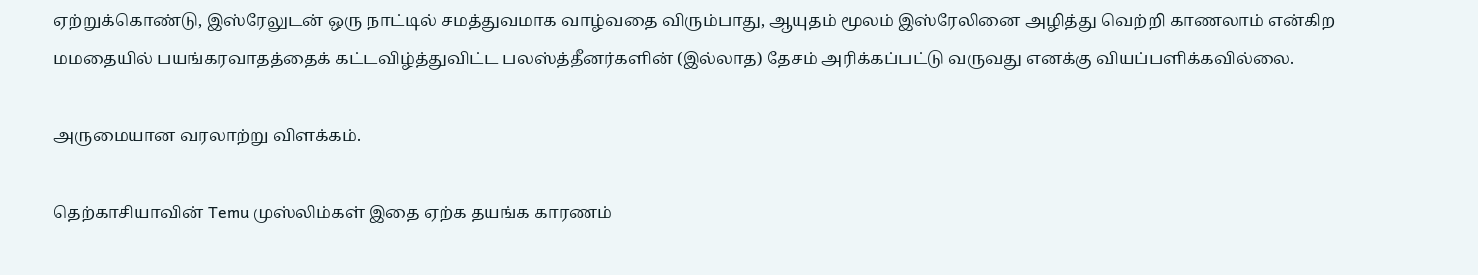ஏற்றுக்கொண்டு, இஸ்ரேலுடன் ஒரு நாட்டில் சமத்துவமாக வாழ்வதை விரும்பாது, ஆயுதம் மூலம் இஸ்ரேலினை அழித்து வெற்றி காணலாம் என்கிற மமதையில் பயங்கரவாதத்தைக் கட்டவிழ்த்துவிட்ட பலஸ்த்தீனர்களின் (இல்லாத) தேசம் அரிக்கப்பட்டு வருவது எனக்கு வியப்பளிக்கவில்லை.

அருமையான வரலாற்று விளக்கம்.

தெற்காசியாவின் Temu முஸ்லிம்கள் இதை ஏற்க தயங்க காரணம்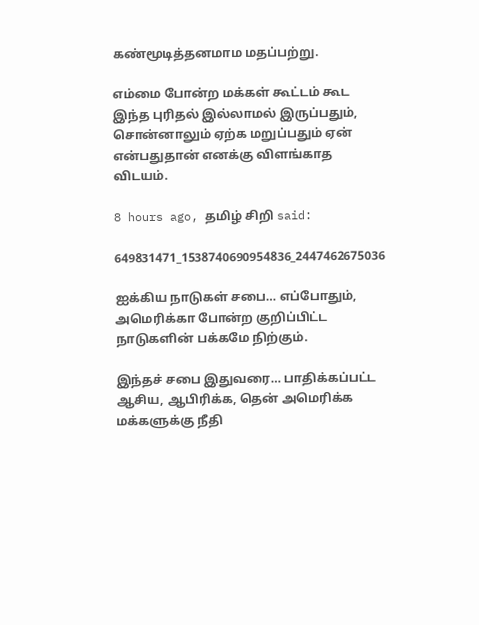கண்மூடித்தனமாம மதப்பற்று.

எம்மை போன்ற மக்கள் கூட்டம் கூட இந்த புரிதல் இல்லாமல் இருப்பதும், சொன்னாலும் ஏற்க மறுப்பதும் ஏன் என்பதுதான் எனக்கு விளங்காத விடயம்.

8 hours ago, தமிழ் சிறி said:

649831471_1538740690954836_2447462675036

ஐக்கிய நாடுகள் சபை… எப்போதும், அமெரிக்கா போன்ற குறிப்பிட்ட நாடுகளின் பக்கமே நிற்கும்.

இந்தச் சபை இதுவரை… பாதிக்கப்பட்ட ஆசிய, ஆபிரிக்க, தென் அமெரிக்க மக்களுக்கு நீதி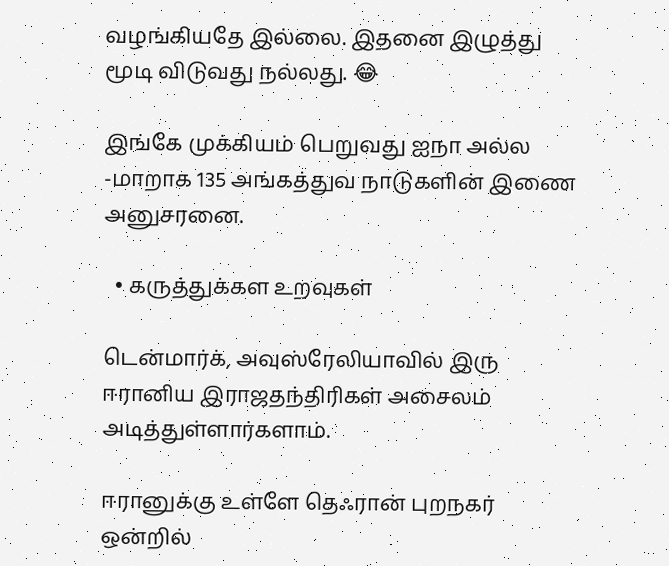வழங்கியதே இல்லை. இதனை இழுத்து மூடி விடுவது நல்லது. 😂

இங்கே முக்கியம் பெறுவது ஐநா அல்ல -மாறாக 135 அங்கத்துவ நாடுகளின் இணை அனுசரனை.

  • கருத்துக்கள உறவுகள்

டென்மார்க், அவுஸ்ரேலியாவில் இரு ஈரானிய இராஜதந்திரிகள் அசைலம் அடித்துள்ளார்களாம்.

ஈரானுக்கு உள்ளே தெஃரான் புறநகர் ஒன்றில்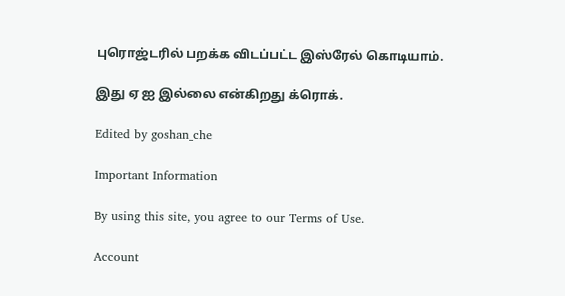புரொஜ்டரில் பறக்க விடப்பட்ட இஸ்ரேல் கொடியாம்.

இது ஏ ஐ இல்லை என்கிறது க்ரொக்.

Edited by goshan_che

Important Information

By using this site, you agree to our Terms of Use.

Account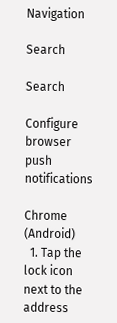Navigation

Search

Search

Configure browser push notifications

Chrome (Android)
  1. Tap the lock icon next to the address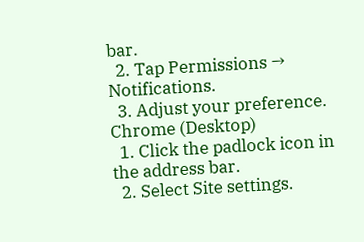bar.
  2. Tap Permissions → Notifications.
  3. Adjust your preference.
Chrome (Desktop)
  1. Click the padlock icon in the address bar.
  2. Select Site settings.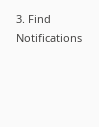3. Find Notifications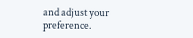and adjust your preference.